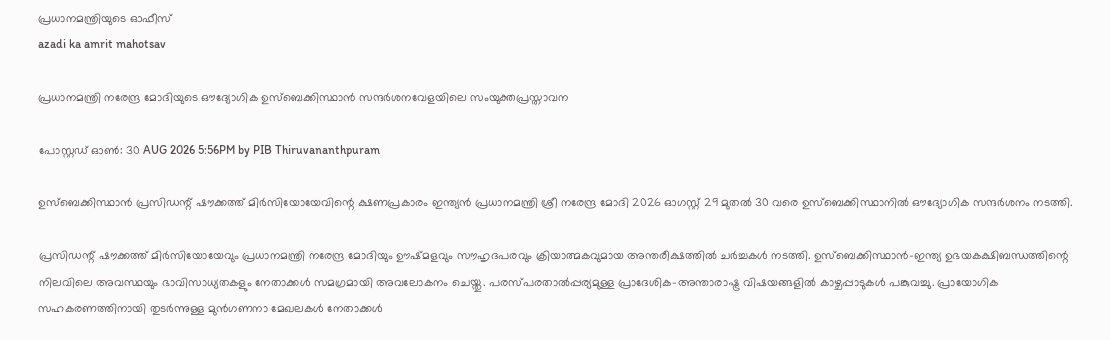പ്രധാനമന്ത്രിയുടെ ഓഫീസ്‌
azadi ka amrit mahotsav

പ്രധാനമന്ത്രി നരേന്ദ്ര മോദിയുടെ ഔദ്യോഗിക ഉസ്ബെക്കിസ്ഥാൻ സന്ദർശനവേളയിലെ സംയുക്തപ്രസ്താവന

പോസ്റ്റഡ് ഓണ്‍: 30 AUG 2026 5:56PM by PIB Thiruvananthpuram

ഉസ്ബെക്കിസ്ഥാൻ പ്രസിഡന്റ് ഷൗക്കത്ത് മിർസിയോയേവിന്റെ ക്ഷണപ്രകാരം ഇന്ത്യൻ പ്രധാനമന്ത്രി ശ്രീ നരേന്ദ്ര മോദി 2026 ഓഗസ്റ്റ് 29 മുതൽ 30 വരെ ഉസ്‌ബെക്കിസ്ഥാനിൽ ഔദ്യോഗിക സന്ദർശനം നടത്തി.

പ്രസിഡന്റ് ഷൗക്കത്ത് മിർസിയോയേവും പ്രധാനമന്ത്രി നരേന്ദ്ര മോദിയും ഊഷ്മളവും സൗഹൃദപരവും ക്രിയാത്മകവുമായ അന്തരീക്ഷത്തിൽ ചർച്ചകൾ നടത്തി. ഉസ്‌ബെക്കിസ്ഥാൻ-ഇന്ത്യ ഉഭയകക്ഷിബന്ധത്തിന്റെ നിലവിലെ അവസ്ഥയും ഭാവിസാധ്യതകളും നേതാക്കൾ സമഗ്രമായി അവലോകനം ചെയ്തു. പരസ്പരതാൽപ്പര്യമുള്ള പ്രാദേശിക-അന്താരാഷ്ട്ര വിഷയങ്ങളിൽ കാഴ്ചപ്പാടുകൾ പങ്കുവച്ചു. പ്രായോഗിക സഹകരണത്തിനായി തുടർന്നുള്ള മുൻഗണനാ മേഖലകൾ നേതാക്കൾ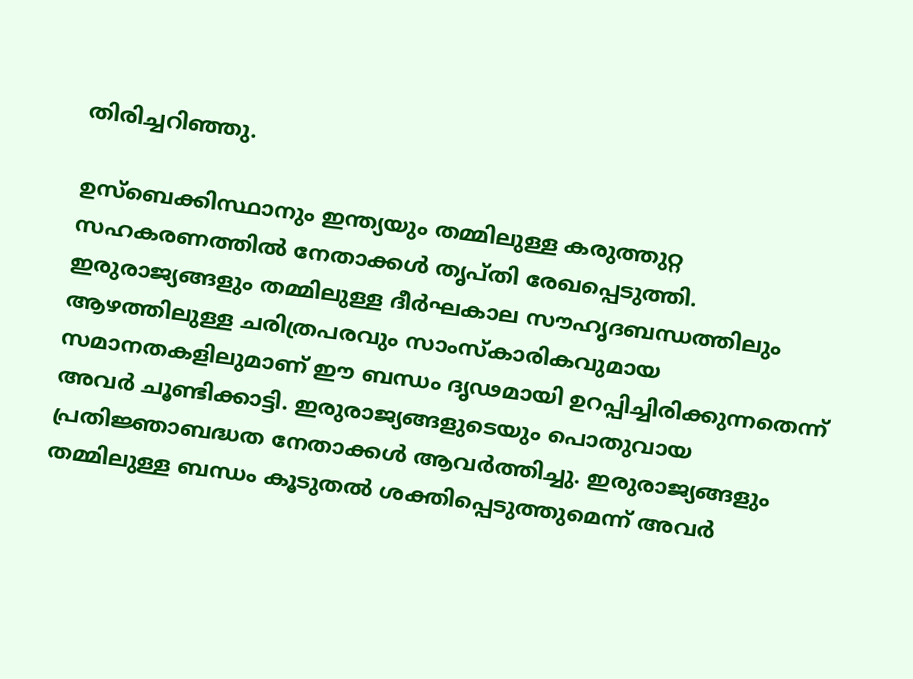തിരിച്ചറിഞ്ഞു.

ഉസ്‌ബെക്കിസ്ഥാനും ഇന്ത്യയും തമ്മിലുള്ള കരുത്തുറ്റ സഹകരണത്തിൽ നേതാക്കൾ തൃപ്തി രേഖപ്പെടുത്തി. ഇരുരാജ്യങ്ങളും തമ്മിലുള്ള ദീർഘകാല സൗഹൃദബന്ധത്തിലും ആഴത്തിലുള്ള ചരിത്രപരവും സാംസ്കാരികവുമായ സമാനതകളിലുമാണ് ഈ ബന്ധം ദൃഢമായി ഉറപ്പിച്ചിരിക്കുന്നതെന്ന് അവർ ചൂണ്ടിക്കാട്ടി. ഇരുരാജ്യങ്ങളുടെയും പൊതുവായ പ്രതിജ്ഞാബദ്ധത നേതാക്കൾ ആവർത്തിച്ചു. ഇരുരാജ്യങ്ങളും തമ്മിലുള്ള ബന്ധം കൂടുതൽ ശക്തിപ്പെടുത്തുമെന്ന് അവർ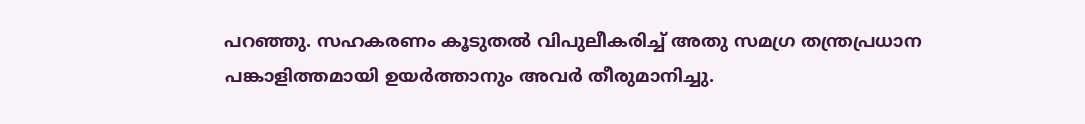പറഞ്ഞു. സഹകരണം കൂടുതൽ വിപുലീകരിച്ച് അതു സമഗ്ര തന്ത്രപ്രധാന പങ്കാളിത്തമായി ഉയർത്താനും അവർ തീരുമാനിച്ചു.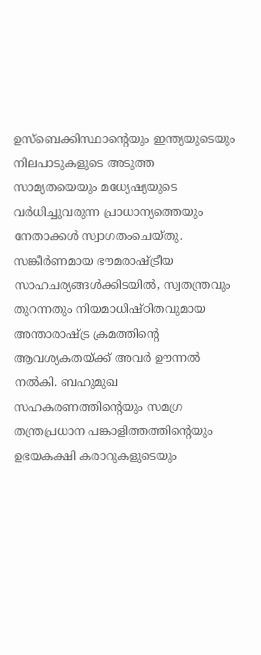ഉസ്‌ബെക്കിസ്ഥാന്റെയും ഇന്ത്യയുടെയും നിലപാടുകളുടെ അടുത്ത സാമ്യതയെയും മധ്യേഷ്യയുടെ വർധിച്ചുവരുന്ന പ്രാധാന്യത്തെയും നേതാക്കൾ സ്വാഗതംചെയ്തു. സങ്കീർണമായ ഭൗമരാഷ്ട്രീയ സാഹചര്യങ്ങൾക്കിടയിൽ, സ്വതന്ത്രവും തുറന്നതും നിയമാധിഷ്ഠിതവുമായ അന്താരാഷ്ട്ര ക്രമത്തിന്റെ ആവശ്യകതയ്ക്ക് അവർ ഊന്നൽ നൽകി. ബഹുമുഖ സഹകരണത്തിന്റെയും സമഗ്ര തന്ത്രപ്രധാന പങ്കാളിത്തത്തിന്റെയും ഉഭയകക്ഷി കരാറുകളുടെയും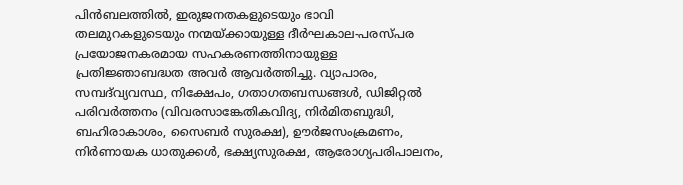പിൻബലത്തിൽ, ഇരുജനതകളുടെയും ഭാവി തലമുറകളുടെയും നന്മയ്ക്കായുള്ള ദീർഘകാല-പരസ്പര പ്രയോജനകരമായ സഹകരണത്തിനായുള്ള പ്രതിജ്ഞാബദ്ധത അവർ ആവർത്തിച്ചു. വ്യാപാരം, സമ്പദ്‌വ്യവസ്ഥ, നിക്ഷേപം, ഗതാഗതബന്ധങ്ങൾ, ഡിജിറ്റൽ പരിവർത്തനം (വിവരസാങ്കേതികവിദ്യ, നിർമിതബുദ്ധി, ബഹിരാകാശം, സൈബർ സുരക്ഷ), ഊർജസംക്രമണം, നിർണായക ധാതുക്കൾ, ഭക്ഷ്യസുരക്ഷ, ആരോഗ്യപരിപാലനം,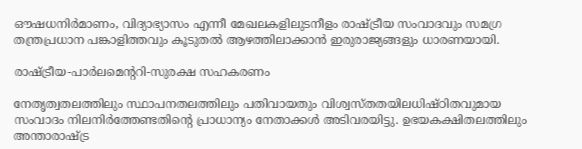ഔഷധനിർമാണം, വിദ്യാഭ്യാസം എന്നീ മേഖലകളിലുടനീളം രാഷ്ട്രീയ സംവാദവും സമഗ്ര തന്ത്രപ്രധാന പങ്കാളിത്തവും കൂടുതൽ ആഴത്തിലാക്കാൻ ഇരുരാജ്യങ്ങളും ധാരണയായി.

രാഷ്ട്രീയ-പാർലമെന്ററി-സുരക്ഷ സഹകരണം

നേതൃത്വതലത്തിലും സ്ഥാപനതലത്തിലും പതിവായതും വിശ്വസ്തതയിലധിഷ്ഠിതവുമായ സംവാദം നിലനിർത്തേണ്ടതിന്റെ പ്രാധാന്യം നേതാക്കൾ അടിവരയിട്ടു. ഉഭയകക്ഷിതലത്തിലും അന്താരാഷ്ട്ര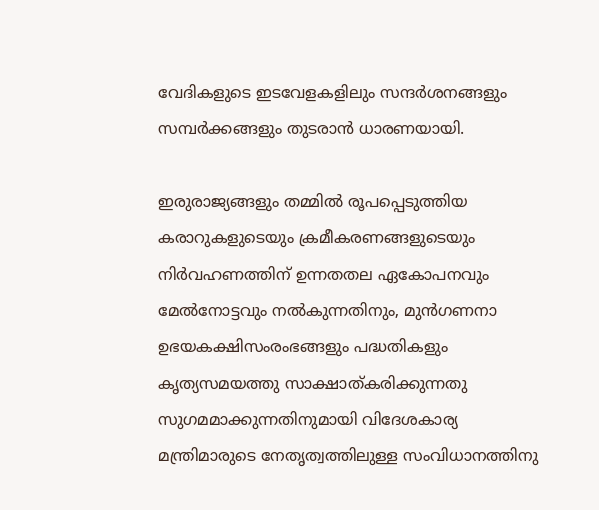വേദികളുടെ ഇടവേളകളിലും സന്ദർശനങ്ങളും സമ്പർക്കങ്ങളും തുടരാൻ ധാരണയായി.

ഇരുരാജ്യങ്ങളും തമ്മിൽ രൂപപ്പെടുത്തിയ കരാറുകളുടെയും ക്രമീകരണങ്ങളുടെയും നിർവഹണത്തിന് ഉന്നതതല ഏകോപനവും മേൽനോട്ടവും നൽകുന്നതിനും, മുൻഗണനാ ഉഭയകക്ഷിസംരംഭങ്ങളും പദ്ധതികളും കൃത്യസമയത്തു സാക്ഷാത്കരിക്കുന്നതു സുഗമമാക്കുന്നതിനുമായി വിദേശകാര്യ മന്ത്രിമാരുടെ നേതൃത്വത്തിലുള്ള സംവിധാനത്തിനു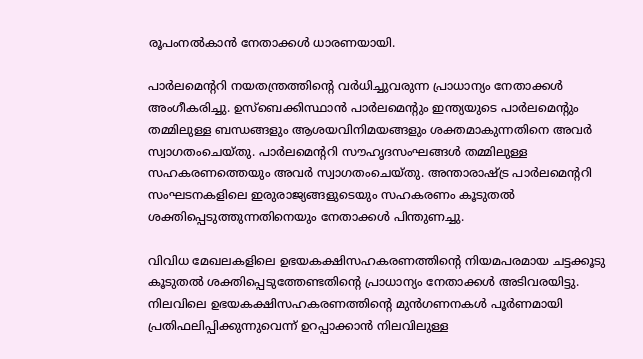രൂപംനൽകാൻ നേതാക്കൾ ധാരണയായി.

പാർലമെന്ററി നയതന്ത്രത്തിന്റെ വർധിച്ചുവരുന്ന പ്രാധാന്യം നേതാക്കൾ അംഗീകരിച്ചു. ഉസ്‌ബെക്കിസ്ഥാൻ പാർലമെന്റും ഇന്ത്യയുടെ പാർലമെന്റും തമ്മിലുള്ള ബന്ധങ്ങളും ആശയവിനിമയങ്ങളും ശക്തമാകുന്നതിനെ അവർ സ്വാഗതംചെയ്തു. പാർലമെന്ററി സൗഹൃദസംഘങ്ങൾ തമ്മിലുള്ള സഹകരണത്തെയും അവർ സ്വാഗതംചെയ്തു. അന്താരാഷ്ട്ര പാർലമെന്ററി സംഘടനകളിലെ ഇരുരാജ്യങ്ങളുടെയും സഹകരണം കൂടുതൽ ശക്തിപ്പെടുത്തുന്നതിനെയും നേതാക്കൾ പിന്തുണച്ചു.

വിവിധ മേഖലകളിലെ ഉഭയകക്ഷിസഹകരണത്തിന്റെ നിയമപരമായ ചട്ടക്കൂടു കൂടുതൽ ശക്തിപ്പെടുത്തേണ്ടതിന്റെ പ്രാധാന്യം നേതാക്കൾ അടിവരയിട്ടു. നിലവിലെ ഉഭയകക്ഷിസഹകരണത്തിന്റെ മുൻഗണനകൾ പൂർണമായി പ്രതിഫലിപ്പിക്കുന്നുവെന്ന് ഉറപ്പാക്കാൻ നിലവിലുള്ള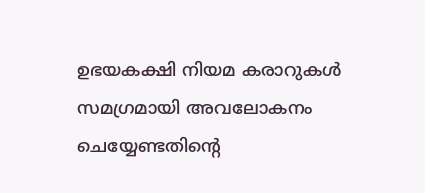ഉഭയകക്ഷി നിയമ കരാറുകൾ സമഗ്രമായി അവലോകനം ചെയ്യേണ്ടതിന്റെ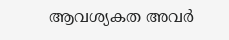ആവശ്യകത അവർ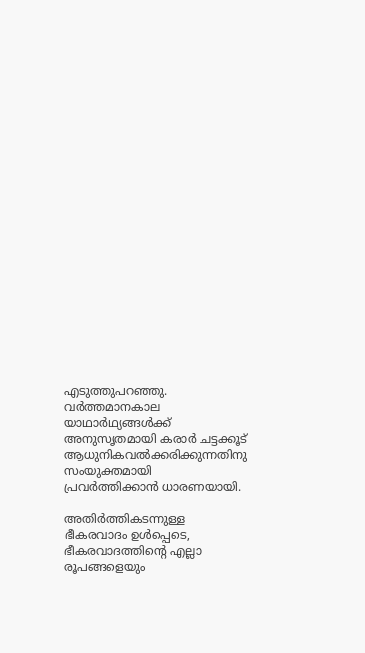എടുത്തുപറഞ്ഞു. വർത്തമാനകാല യാഥാർഥ്യങ്ങൾക്ക് അനുസൃതമായി കരാർ ചട്ടക്കൂട് ആധുനികവൽക്കരിക്കുന്നതിനു സംയുക്തമായി പ്രവർത്തിക്കാൻ ധാരണയായി.

അതിർത്തികടന്നുള്ള ഭീകരവാദം ഉൾപ്പെടെ, ഭീകരവാദത്തിന്റെ എല്ലാ രൂപങ്ങളെയും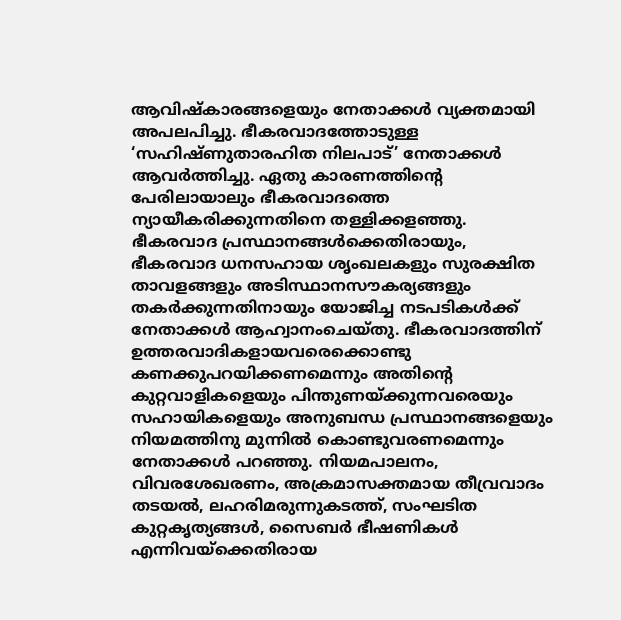ആവിഷ്കാരങ്ങളെയും നേതാക്കൾ വ്യക്തമായി അപലപിച്ചു. ഭീകരവാദത്തോടുള്ള ‘സഹിഷ്ണുതാരഹിത നിലപാട്’ നേതാക്കൾ ആവർത്തിച്ചു. ഏതു കാരണത്തിന്റെ പേരിലായാലും ഭീകരവാദത്തെ ന്യായീകരിക്കുന്നതിനെ തള്ളിക്കളഞ്ഞു. ഭീകരവാദ പ്രസ്ഥാനങ്ങൾക്കെതിരായും, ഭീകരവാദ ധനസഹായ ശൃംഖലകളും സുരക്ഷിത താവളങ്ങളും അടിസ്ഥാനസൗകര്യങ്ങളും തകർക്കുന്നതിനായും യോജിച്ച നടപടികൾക്ക് നേതാക്കൾ ആഹ്വാനംചെയ്തു. ഭീകരവാദത്തിന് ഉത്തരവാദികളായവരെക്കൊണ്ടു കണക്കുപറയിക്കണമെന്നും അതിന്റെ കുറ്റവാളികളെയും പിന്തുണയ്ക്കുന്നവരെയും സഹായികളെയും അനുബന്ധ പ്രസ്ഥാനങ്ങളെയും നിയമത്തിനു മുന്നിൽ കൊണ്ടുവരണമെന്നും നേതാക്കൾ പറഞ്ഞു. നിയമപാലനം, വിവരശേഖരണം, അക്രമാസക്തമായ തീവ്രവാദം തടയൽ, ലഹരിമരുന്നുകടത്ത്, സംഘടിത കുറ്റകൃത്യങ്ങൾ, സൈബർ ഭീഷണികൾ എന്നിവയ്ക്കെതിരായ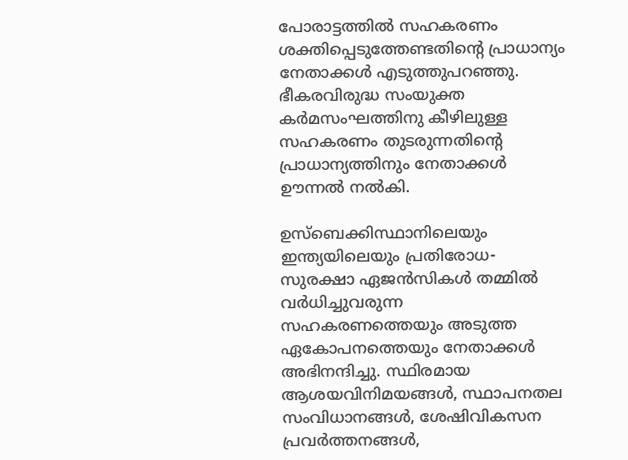പോരാട്ടത്തിൽ സഹകരണം ശക്തിപ്പെടുത്തേണ്ടതിന്റെ പ്രാധാന്യം നേതാക്കൾ എടുത്തുപറഞ്ഞു. ഭീകരവിരുദ്ധ സംയുക്ത കർമസംഘത്തിനു കീഴിലുള്ള സഹകരണം തുടരുന്നതിന്റെ പ്രാധാന്യത്തിനും നേതാക്കൾ ഊന്നൽ നൽകി.

ഉസ്‌ബെക്കിസ്ഥാനിലെയും ഇന്ത്യയിലെയും പ്രതിരോധ-സുരക്ഷാ ഏജൻസികൾ തമ്മിൽ വർധിച്ചുവരുന്ന സഹകരണത്തെയും അടുത്ത ഏകോപനത്തെയും നേതാക്കൾ അഭിനന്ദിച്ചു. സ്ഥിരമായ ആശയവിനിമയങ്ങൾ, സ്ഥാപനതല സംവിധാനങ്ങൾ, ശേഷിവികസന പ്രവർത്തനങ്ങൾ,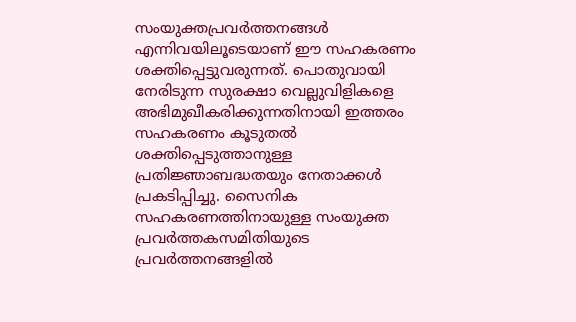സംയുക്തപ്രവർത്തനങ്ങൾ എന്നിവയിലൂടെയാണ് ഈ സഹകരണം ശക്തിപ്പെട്ടുവരുന്നത്. പൊതുവായി നേരിടുന്ന സുരക്ഷാ വെല്ലുവിളികളെ അഭിമുഖീകരിക്കുന്നതിനായി ഇത്തരം സഹകരണം കൂടുതൽ ശക്തിപ്പെടുത്താനുള്ള പ്രതിജ്ഞാബദ്ധതയും നേതാക്കൾ പ്രകടിപ്പിച്ചു. സൈനിക സഹകരണത്തിനായുള്ള സംയുക്ത പ്രവർത്തകസമിതിയുടെ പ്രവർത്തനങ്ങളിൽ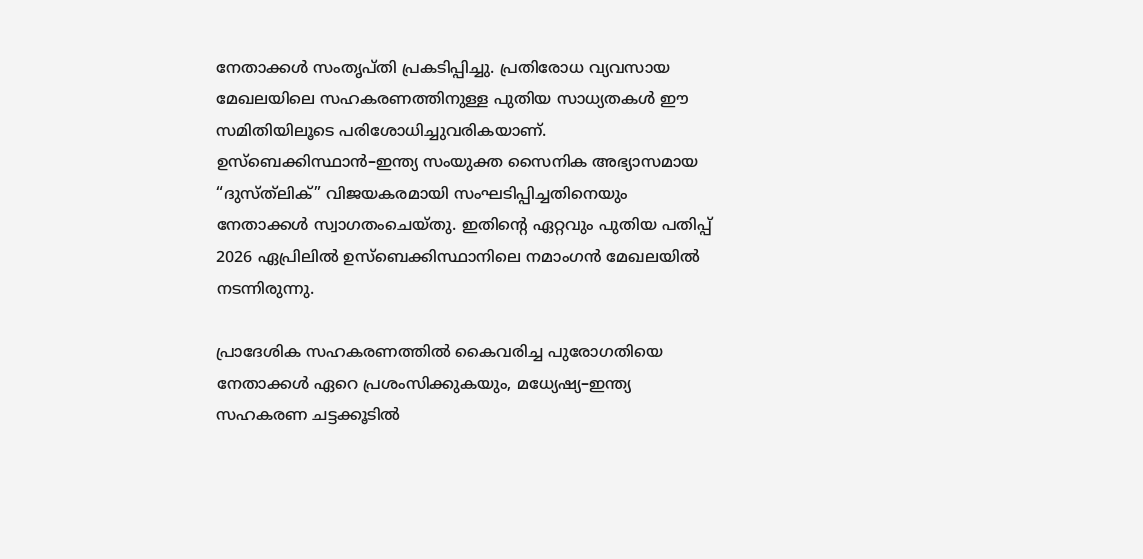നേതാക്കൾ സംതൃപ്തി പ്രകടിപ്പിച്ചു. പ്രതിരോധ വ്യവസായ മേഖലയിലെ സഹകരണത്തിനുള്ള പുതിയ സാധ്യതകൾ ഈ സമിതിയിലൂടെ പരിശോധിച്ചുവരികയാണ്. ഉസ്‌ബെക്കിസ്ഥാൻ–ഇന്ത്യ സംയുക്ത സൈനിക അഭ്യാസമായ “ദുസ്ത്‌ലിക്” വിജയകരമായി സംഘടിപ്പിച്ചതിനെയും നേതാക്കൾ സ്വാഗതംചെയ്തു. ഇതിന്റെ ഏറ്റവും പുതിയ പതിപ്പ് 2026 ഏപ്രിലിൽ ഉസ്‌ബെക്കിസ്ഥാനിലെ നമാംഗൻ മേഖലയിൽ നടന്നിരുന്നു.

പ്രാദേശിക സഹകരണത്തിൽ കൈവരിച്ച പുരോഗതിയെ നേതാക്കൾ ഏറെ പ്രശംസിക്കുകയും, മധ്യേഷ്യ–ഇന്ത്യ സഹകരണ ചട്ടക്കൂടിൽ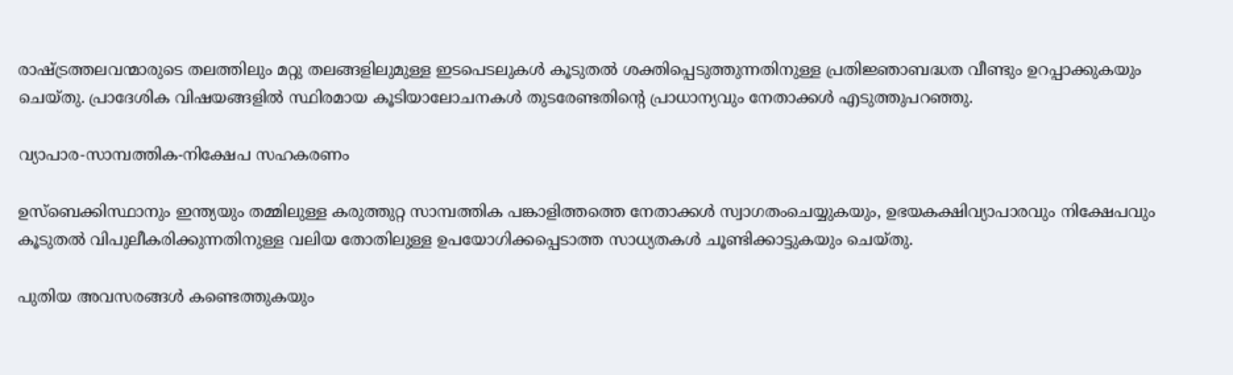രാഷ്ട്രത്തലവന്മാരുടെ തലത്തിലും മറ്റു തലങ്ങളിലുമുള്ള ഇടപെടലുകൾ കൂടുതൽ ശക്തിപ്പെടുത്തുന്നതിനുള്ള പ്രതിജ്ഞാബദ്ധത വീണ്ടും ഉറപ്പാക്കുകയും ചെയ്തു. പ്രാദേശിക വിഷയങ്ങളിൽ സ്ഥിരമായ കൂടിയാലോചനകൾ തുടരേണ്ടതിന്റെ പ്രാധാന്യവും നേതാക്കൾ എടുത്തുപറഞ്ഞു.

വ്യാപാര-സാമ്പത്തിക-നിക്ഷേപ സഹകരണം

ഉസ്‌ബെക്കിസ്ഥാനും ഇന്ത്യയും തമ്മിലുള്ള കരുത്തുറ്റ സാമ്പത്തിക പങ്കാളിത്തത്തെ നേതാക്കൾ സ്വാഗതംചെയ്യുകയും, ഉഭയകക്ഷിവ്യാപാരവും നിക്ഷേപവും കൂടുതൽ വിപുലീകരിക്കുന്നതിനുള്ള വലിയ തോതിലുള്ള ഉപയോഗിക്കപ്പെടാത്ത സാധ്യതകൾ ചൂണ്ടിക്കാട്ടുകയും ചെയ്തു.

പുതിയ അവസരങ്ങൾ കണ്ടെത്തുകയും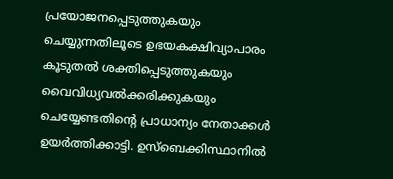പ്രയോജനപ്പെടുത്തുകയും ചെയ്യുന്നതിലൂടെ ഉഭയകക്ഷിവ്യാപാരം കൂടുതൽ ശക്തിപ്പെടുത്തുകയും വൈവിധ്യവൽക്കരിക്കുകയും ചെയ്യേണ്ടതിന്റെ പ്രാധാന്യം നേതാക്കൾ ഉയർത്തിക്കാട്ടി. ഉസ്‌ബെക്കിസ്ഥാനിൽ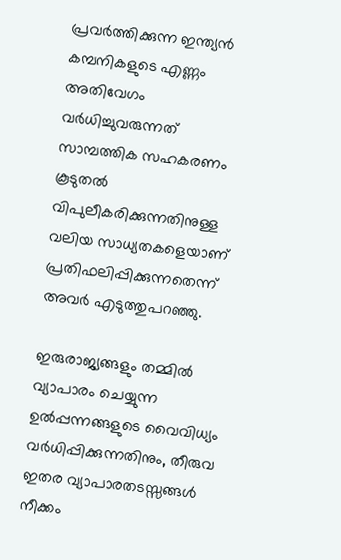പ്രവർത്തിക്കുന്ന ഇന്ത്യൻ കമ്പനികളുടെ എണ്ണം അതിവേഗം വർധിച്ചുവരുന്നത് സാമ്പത്തിക സഹകരണം കൂടുതൽ വിപുലീകരിക്കുന്നതിനുള്ള വലിയ സാധ്യതകളെയാണ് പ്രതിഫലിപ്പിക്കുന്നതെന്ന് അവർ എടുത്തുപറഞ്ഞു.

ഇരുരാജ്യങ്ങളും തമ്മിൽ വ്യാപാരം ചെയ്യുന്ന ഉൽപ്പന്നങ്ങളുടെ വൈവിധ്യം വർധിപ്പിക്കുന്നതിനും, തീരുവ ഇതര വ്യാപാരതടസ്സങ്ങൾ നീക്കം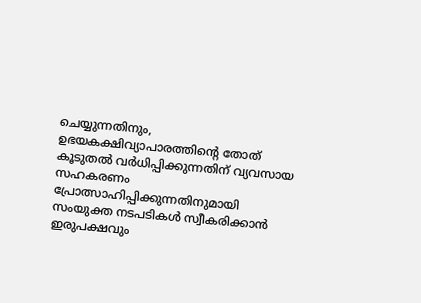ചെയ്യുന്നതിനും, ഉഭയകക്ഷിവ്യാപാരത്തിന്റെ തോത് കൂടുതൽ വർധിപ്പിക്കുന്നതിന് വ്യവസായ സഹകരണം പ്രോത്സാഹിപ്പിക്കുന്നതിനുമായി സംയുക്ത നടപടികൾ സ്വീകരിക്കാൻ ഇരുപക്ഷവും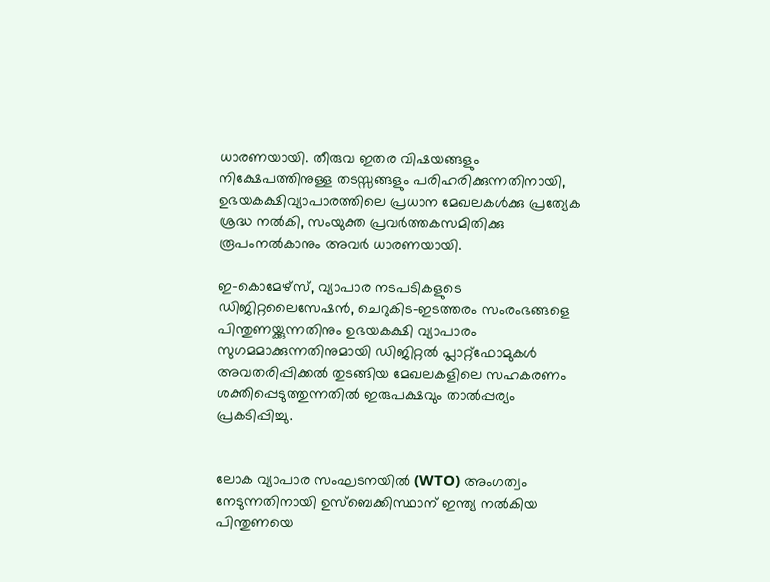ധാരണയായി. തീരുവ ഇതര വിഷയങ്ങളും നിക്ഷേപത്തിനുള്ള തടസ്സങ്ങളും പരിഹരിക്കുന്നതിനായി, ഉഭയകക്ഷിവ്യാപാരത്തിലെ പ്രധാന മേഖലകൾക്കു പ്രത്യേക ശ്രദ്ധ നൽകി, സംയുക്ത പ്രവർത്തകസമിതിക്കു രൂപംനൽകാനും അവർ ധാരണയായി.

ഇ-കൊമേഴ്സ്, വ്യാപാര നടപടികളുടെ ഡിജിറ്റലൈസേഷൻ, ചെറുകിട-ഇടത്തരം സംരംഭങ്ങളെ പിന്തുണയ്ക്കുന്നതിനും ഉഭയകക്ഷി വ്യാപാരം സുഗമമാക്കുന്നതിനുമായി ഡിജിറ്റൽ പ്ലാറ്റ്‌ഫോമുകൾ അവതരിപ്പിക്കൽ തുടങ്ങിയ മേഖലകളിലെ സഹകരണം ശക്തിപ്പെടുത്തുന്നതിൽ ഇരുപക്ഷവും താൽപ്പര്യം പ്രകടിപ്പിച്ചു.


ലോക വ്യാപാര സംഘടനയിൽ (WTO) അംഗത്വം നേടുന്നതിനായി ഉസ്‌ബെക്കിസ്ഥാന് ഇന്ത്യ നൽകിയ പിന്തുണയെ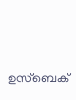ഉസ്‌ബെക്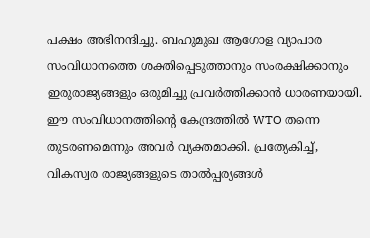പക്ഷം അഭിനന്ദിച്ചു. ബഹുമുഖ ആഗോള വ്യാപാര സംവിധാനത്തെ ശക്തിപ്പെടുത്താനും സംരക്ഷിക്കാനും ഇരുരാജ്യങ്ങളും ഒരുമിച്ചു പ്രവർത്തിക്കാൻ ധാരണയായി. ഈ സംവിധാനത്തിന്റെ കേന്ദ്രത്തിൽ WTO തന്നെ തുടരണമെന്നും അവർ വ്യക്തമാക്കി. പ്രത്യേകിച്ച്, വികസ്വര രാജ്യങ്ങളുടെ താൽപ്പര്യങ്ങൾ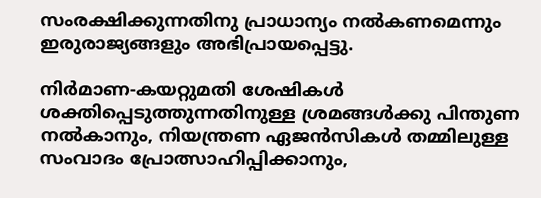സംരക്ഷിക്കുന്നതിനു പ്രാധാന്യം നൽകണമെന്നും ഇരുരാജ്യങ്ങളും അഭിപ്രായപ്പെട്ടു.

നിർമാണ-കയറ്റുമതി ശേഷികൾ ശക്തിപ്പെടുത്തുന്നതിനുള്ള ശ്രമങ്ങൾക്കു പിന്തുണ നൽകാനും, നിയന്ത്രണ ഏജൻസികൾ തമ്മിലുള്ള സംവാദം പ്രോത്സാഹിപ്പിക്കാനും,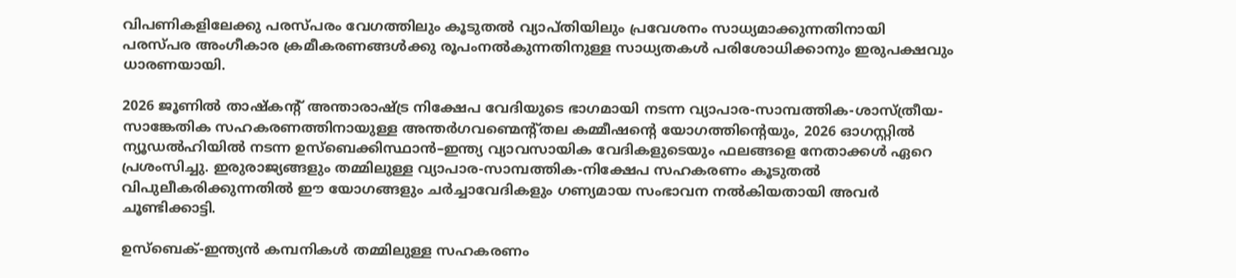വിപണികളിലേക്കു പരസ്പരം വേഗത്തിലും കൂടുതൽ വ്യാപ്തിയിലും പ്രവേശനം സാധ്യമാക്കുന്നതിനായി പരസ്പര അംഗീകാര ക്രമീകരണങ്ങൾക്കു രൂപംനൽകുന്നതിനുള്ള സാധ്യതകൾ പരിശോധിക്കാനും ഇരുപക്ഷവും ധാരണയായി.

2026 ജൂണിൽ താഷ്‌കന്റ് അന്താരാഷ്ട്ര നിക്ഷേപ വേദിയുടെ ഭാഗമായി നടന്ന വ്യാപാര-സാമ്പത്തിക-ശാസ്ത്രീയ-സാങ്കേതിക സഹകരണത്തിനായുള്ള അന്തർഗവണ്മെന്റ്തല കമ്മീഷന്റെ യോഗത്തിന്റെയും, 2026 ഓഗസ്റ്റിൽ ന്യൂഡൽഹിയിൽ നടന്ന ഉസ്‌ബെക്കിസ്ഥാൻ–ഇന്ത്യ വ്യാവസായിക വേദികളുടെയും ഫലങ്ങളെ നേതാക്കൾ ഏറെ പ്രശംസിച്ചു. ഇരുരാജ്യങ്ങളും തമ്മിലുള്ള വ്യാപാര-സാമ്പത്തിക-നിക്ഷേപ സഹകരണം കൂടുതൽ വിപുലീകരിക്കുന്നതിൽ ഈ യോഗങ്ങളും ചർച്ചാവേദികളും ഗണ്യമായ സംഭാവന നൽകിയതായി അവർ ചൂണ്ടിക്കാട്ടി.

ഉസ്‌ബെക്-ഇന്ത്യൻ കമ്പനികൾ തമ്മിലുള്ള സഹകരണം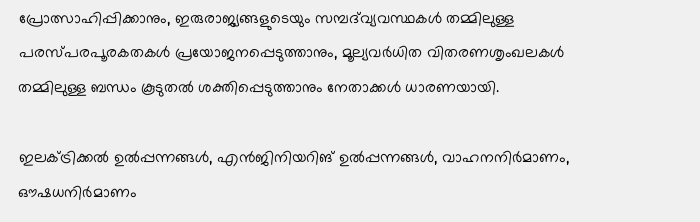പ്രോത്സാഹിപ്പിക്കാനും, ഇരുരാജ്യങ്ങളുടെയും സമ്പദ്‌വ്യവസ്ഥകൾ തമ്മിലുള്ള പരസ്പരപൂരകതകൾ പ്രയോജനപ്പെടുത്താനും, മൂല്യവർധിത വിതരണശൃംഖലകൾ തമ്മിലുള്ള ബന്ധം കൂടുതൽ ശക്തിപ്പെടുത്താനും നേതാക്കൾ ധാരണയായി.

ഇലക്ട്രിക്കൽ ഉൽപ്പന്നങ്ങൾ, എൻജിനിയറിങ് ഉൽപ്പന്നങ്ങൾ, വാഹനനിർമാണം, ഔഷധനിർമാണം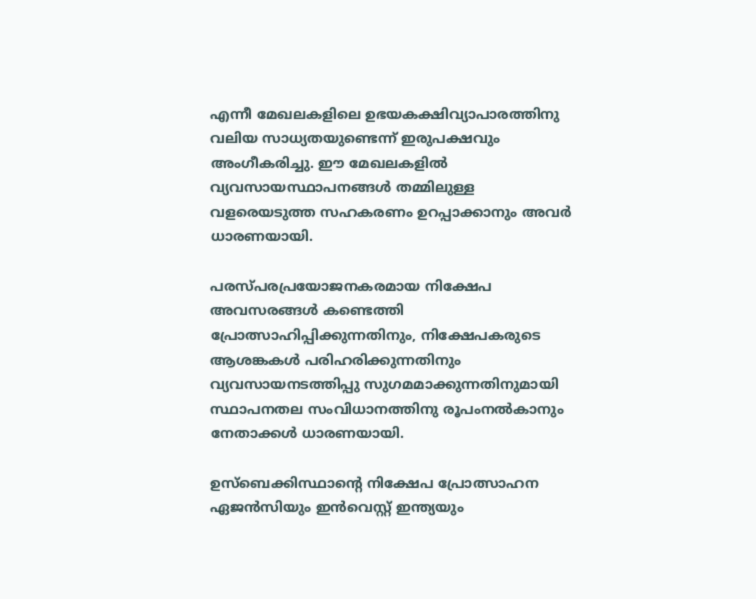എന്നീ മേഖലകളിലെ ഉഭയകക്ഷിവ്യാപാരത്തിനു വലിയ സാധ്യതയുണ്ടെന്ന് ഇരുപക്ഷവും അംഗീകരിച്ചു. ഈ മേഖലകളിൽ വ്യവസായസ്ഥാപനങ്ങൾ തമ്മിലുള്ള വളരെയടുത്ത സഹകരണം ഉറപ്പാക്കാനും അവർ ധാരണയായി.

പരസ്പരപ്രയോജനകരമായ നിക്ഷേപ അവസരങ്ങൾ കണ്ടെത്തി പ്രോത്സാഹിപ്പിക്കുന്നതിനും, നിക്ഷേപകരുടെ ആശങ്കകൾ പരിഹരിക്കുന്നതിനും വ്യവസായനടത്തിപ്പു സുഗമമാക്കുന്നതിനുമായി സ്ഥാപനതല സംവിധാനത്തിനു രൂപംനൽകാനും നേതാക്കൾ ധാരണയായി.

ഉസ്‌ബെക്കിസ്ഥാന്റെ നിക്ഷേപ പ്രോത്സാഹന ഏജൻസിയും ഇൻവെസ്റ്റ് ഇന്ത്യയും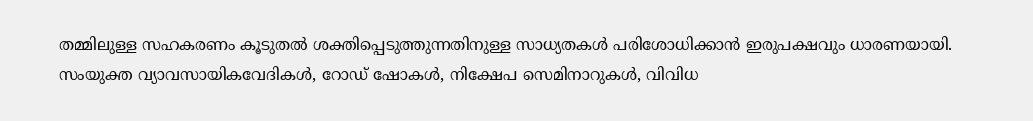തമ്മിലുള്ള സഹകരണം കൂടുതൽ ശക്തിപ്പെടുത്തുന്നതിനുള്ള സാധ്യതകൾ പരിശോധിക്കാൻ ഇരുപക്ഷവും ധാരണയായി. സംയുക്ത വ്യാവസായികവേദികൾ, റോഡ്‌ ഷോകൾ, നിക്ഷേപ സെമിനാറുകൾ, വിവിധ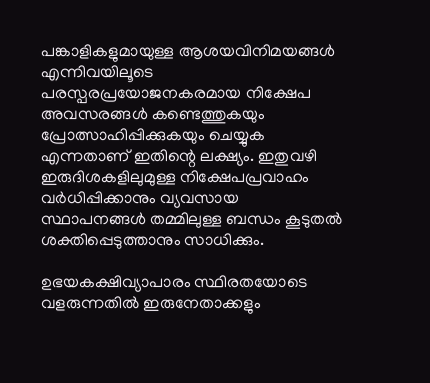പങ്കാളികളുമായുള്ള ആശയവിനിമയങ്ങൾ എന്നിവയിലൂടെ പരസ്പരപ്രയോജനകരമായ നിക്ഷേപ അവസരങ്ങൾ കണ്ടെത്തുകയും പ്രോത്സാഹിപ്പിക്കുകയും ചെയ്യുക എന്നതാണ് ഇതിന്റെ ലക്ഷ്യം. ഇതുവഴി ഇരുദിശകളിലുമുള്ള നിക്ഷേപപ്രവാഹം വർധിപ്പിക്കാനും വ്യവസായ സ്ഥാപനങ്ങൾ തമ്മിലുള്ള ബന്ധം കൂടുതൽ ശക്തിപ്പെടുത്താനും സാധിക്കും.

ഉഭയകക്ഷിവ്യാപാരം സ്ഥിരതയോടെ വളരുന്നതിൽ ഇരുനേതാക്കളും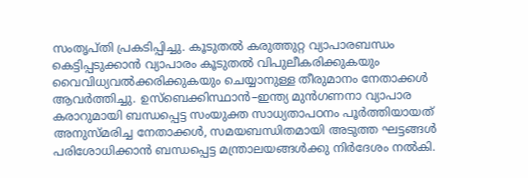സംതൃപ്തി പ്രകടിപ്പിച്ചു. കൂടുതൽ കരുത്തുറ്റ വ്യാപാരബന്ധം കെട്ടിപ്പടുക്കാൻ വ്യാപാരം കൂടുതൽ വിപുലീകരിക്കുകയും വൈവിധ്യവൽക്കരിക്കുകയും ചെയ്യാനുള്ള തീരുമാനം നേതാക്കൾ ആവർത്തിച്ചു. ഉസ്‌ബെക്കിസ്ഥാൻ–ഇന്ത്യ മുൻഗണനാ വ്യാപാര കരാറുമായി ബന്ധപ്പെട്ട സംയുക്ത സാധ്യതാപഠനം പൂർത്തിയായത് അനുസ്മരിച്ച നേതാക്കൾ, സമയബന്ധിതമായി അടുത്ത ഘട്ടങ്ങൾ പരിശോധിക്കാൻ ബന്ധപ്പെട്ട മന്ത്രാലയങ്ങൾക്കു നിർദേശം നൽകി.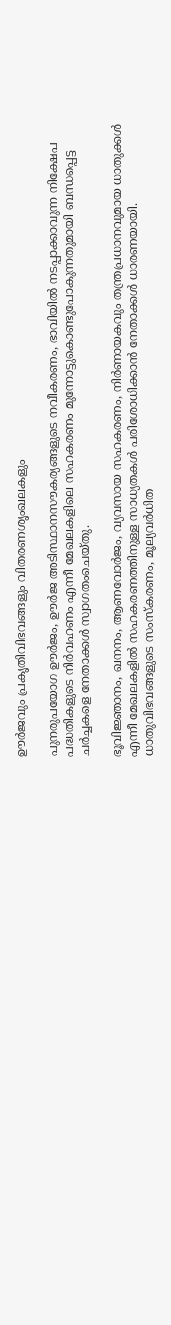ഊർജവും പ്രകൃതിവിഭവങ്ങളും വിതരണശൃംഖലകളും

പുനരുപയോഗ ഊർജം, ഊർജ അടിസ്ഥാനസൗകര്യങ്ങളുടെ നവീകരണം, ഭാവിയിൽ നടപ്പാക്കാവുന്ന നിക്ഷേപ പദ്ധതികളുടെ നിർവഹണം എന്നീ മേഖലകളിലെ സഹകരണം മുന്നോട്ടുകൊണ്ടുപോകുന്നതുമായി ബന്ധപ്പെട്ട ചർച്ചകളെ നേതാക്കൾ സ്വാഗതംചെയ്തു.

ഭൂവിജ്ഞാനം, ഖനനം, ആണവോർജം, വ്യവസായ സഹകരണം, നിർണായകവും തന്ത്രപ്രധാനവുമായ ധാതുക്കൾ എന്നീ മേഖലകളിൽ സഹകരണത്തിനുള്ള സാധ്യതകൾ പരിശോധിക്കാൻ നേതാക്കൾ ധാരണയായി. ധാതുവിഭവങ്ങളുടെ സംസ്കരണം, മൂല്യവർധിത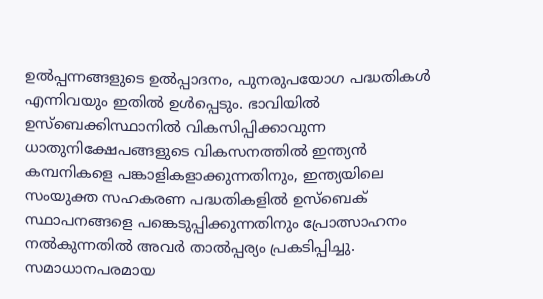ഉൽപ്പന്നങ്ങളുടെ ഉൽപ്പാദനം, പുനരുപയോഗ പദ്ധതികൾ എന്നിവയും ഇതിൽ ഉൾപ്പെടും. ഭാവിയിൽ ഉസ്‌ബെക്കിസ്ഥാനിൽ വികസിപ്പിക്കാവുന്ന ധാതുനിക്ഷേപങ്ങളുടെ വികസനത്തിൽ ഇന്ത്യൻ കമ്പനികളെ പങ്കാളികളാക്കുന്നതിനും, ഇന്ത്യയിലെ സംയുക്ത സഹകരണ പദ്ധതികളിൽ ഉസ്‌ബെക് സ്ഥാപനങ്ങളെ പങ്കെടുപ്പിക്കുന്നതിനും പ്രോത്സാഹനം നൽകുന്നതിൽ അവർ താൽപ്പര്യം പ്രകടിപ്പിച്ചു. സമാധാനപരമായ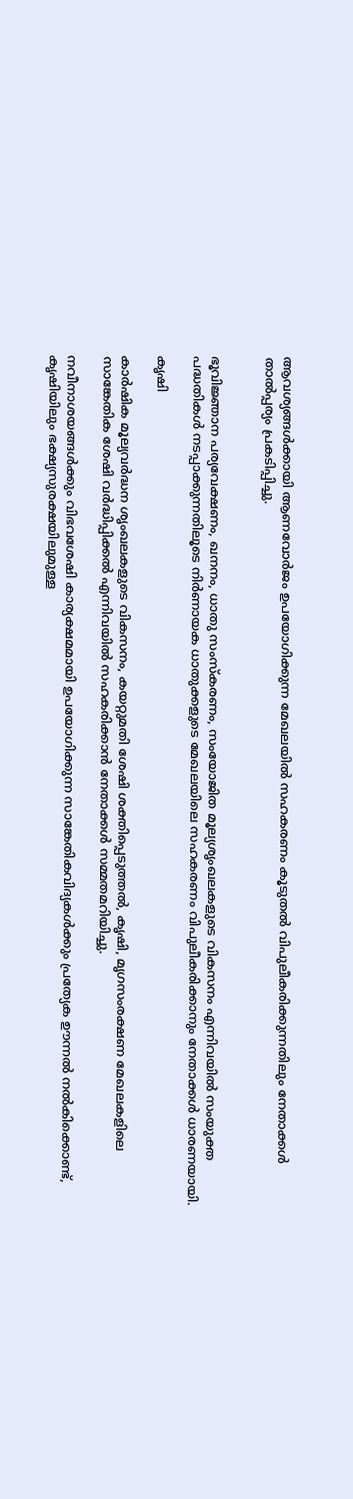ആവശ്യങ്ങൾക്കായി ആണവോർജം ഉപയോഗിക്കുന്ന മേഖലയിൽ സഹകരണം കൂടുതൽ വിപുലീകരിക്കുന്നതിലും നേതാക്കൾ താൽപ്പര്യം പ്രകടിപ്പിച്ചു.


ഭൂവിജ്ഞാന പര്യവേക്ഷണം, ഖനനം, ധാതു സംസ്കരണം, സംയോജിത മൂല്യശൃംഖലകളുടെ വികസനം എന്നിവയിൽ സംയുക്ത പദ്ധതികൾ നടപ്പാക്കുന്നതിലൂടെ നിർണായക ധാതുക്കളുടെ മേഖലയിലെ സഹകരണം വിപുലീകരിക്കാനും നേതാക്കൾ ധാരണയായി.

കൃഷി

കാർഷിക മൂല്യവർദ്ധന ശൃംഖലകളുടെ വികസനം, കയറ്റുമതി ശേഷി ശക്തിപ്പെടുത്തൽ, കൃഷി, മൃഗസംരക്ഷണ മേഖലകളിലെ സാങ്കേതിക ശേഷി വർദ്ധിപ്പിക്കൽ എന്നിവയിൽ സഹകരിക്കാൻ നേതാക്കൾ സമ്മതമറിയിച്ചു.

നവീനാശയങ്ങൾക്കും വിഭവശേഷി കാര്യക്ഷമമായി ഉപയോഗിക്കുന്ന സാങ്കേതികവിദ്യകൾക്കും പ്രത്യേക ഊന്നൽ നൽകിക്കൊണ്ട്, കൃഷിയിലും ഭക്ഷ്യസുരക്ഷയിലുമുള്ള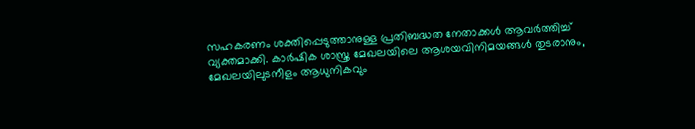സഹകരണം ശക്തിപ്പെടുത്താനുള്ള പ്രതിബദ്ധത നേതാക്കൾ ആവർത്തിച്ച്‌ വ്യക്തമാക്കി. കാർഷിക ശാസ്ത്ര മേഖലയിലെ ആശയവിനിമയങ്ങൾ തുടരാനും, മേഖലയിലുടനീളം ആധുനികവും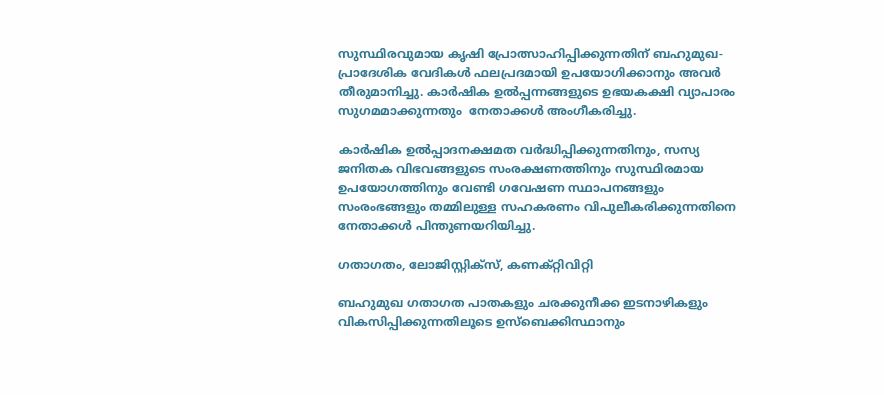സുസ്ഥിരവുമായ കൃഷി പ്രോത്സാഹിപ്പിക്കുന്നതിന് ബഹുമുഖ-പ്രാദേശിക വേദികൾ ഫലപ്രദമായി ഉപയോഗിക്കാനും അവർ തീരുമാനിച്ചു. കാർഷിക ഉൽപ്പന്നങ്ങളുടെ ഉഭയകക്ഷി വ്യാപാരം സുഗമമാക്കുന്നതും  നേതാക്കൾ അംഗീകരിച്ചു.

കാർഷിക ഉൽപ്പാദനക്ഷമത വർദ്ധിപ്പിക്കുന്നതിനും, സസ്യ ജനിതക വിഭവങ്ങളുടെ സംരക്ഷണത്തിനും സുസ്ഥിരമായ ഉപയോഗത്തിനും വേണ്ടി ഗവേഷണ സ്ഥാപനങ്ങളും സംരംഭങ്ങളും തമ്മിലുള്ള സഹകരണം വിപുലീകരിക്കുന്നതിനെ നേതാക്കൾ പിന്തുണയറിയിച്ചു.

ഗതാഗതം, ലോജിസ്റ്റിക്സ്, കണക്റ്റിവിറ്റി

ബഹുമുഖ ഗതാഗത പാതകളും ചരക്കുനീക്ക ഇടനാഴികളും വികസിപ്പിക്കുന്നതിലൂടെ ഉസ്ബെക്കിസ്ഥാനും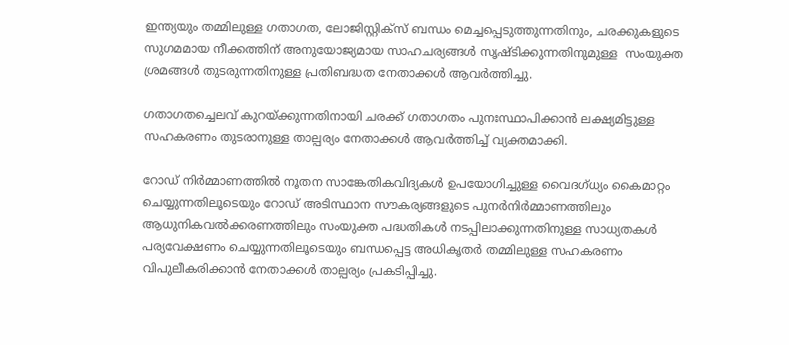ഇന്ത്യയും തമ്മിലുള്ള ഗതാഗത, ലോജിസ്റ്റിക്സ് ബന്ധം മെച്ചപ്പെടുത്തുന്നതിനും, ചരക്കുകളുടെ സുഗമമായ നീക്കത്തിന് അനുയോജ്യമായ സാഹചര്യങ്ങൾ സൃഷ്ടിക്കുന്നതിനുമുള്ള  സംയുക്ത ശ്രമങ്ങൾ തുടരുന്നതിനുള്ള പ്രതിബദ്ധത നേതാക്കൾ ആവർത്തിച്ചു.

ഗതാഗതച്ചെലവ് കുറയ്ക്കുന്നതിനായി ചരക്ക് ഗതാഗതം പുനഃസ്ഥാപിക്കാൻ ലക്ഷ്യമിട്ടുള്ള സഹകരണം തുടരാനുള്ള താല്പര്യം നേതാക്കൾ ആവർത്തിച്ച്‌ വ്യക്തമാക്കി.

റോഡ് നിർമ്മാണത്തിൽ നൂതന സാങ്കേതികവിദ്യകൾ ഉപയോഗിച്ചുള്ള വൈദഗ്ധ്യം കൈമാറ്റം ചെയ്യുന്നതിലൂടെയും റോഡ് അടിസ്ഥാന സൗകര്യങ്ങളുടെ പുനർനിർമ്മാണത്തിലും ആധുനികവൽക്കരണത്തിലും സംയുക്ത പദ്ധതികൾ നടപ്പിലാക്കുന്നതിനുള്ള സാധ്യതകൾ പര്യവേക്ഷണം ചെയ്യുന്നതിലൂടെയും ബന്ധപ്പെട്ട അധികൃതർ തമ്മിലുള്ള സഹകരണം വിപുലീകരിക്കാൻ നേതാക്കൾ താല്പര്യം പ്രകടിപ്പിച്ചു.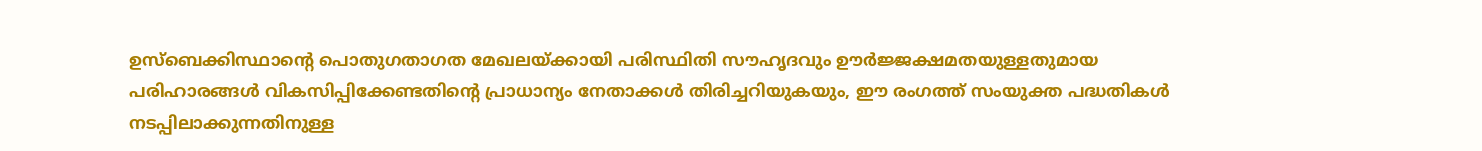ഉസ്ബെക്കിസ്ഥാന്റെ പൊതുഗതാഗത മേഖലയ്ക്കായി പരിസ്ഥിതി സൗഹൃദവും ഊർജ്ജക്ഷമതയുള്ളതുമായ പരിഹാരങ്ങൾ വികസിപ്പിക്കേണ്ടതിന്റെ പ്രാധാന്യം നേതാക്കൾ തിരിച്ചറിയുകയും, ഈ രംഗത്ത് സംയുക്ത പദ്ധതികൾ നടപ്പിലാക്കുന്നതിനുള്ള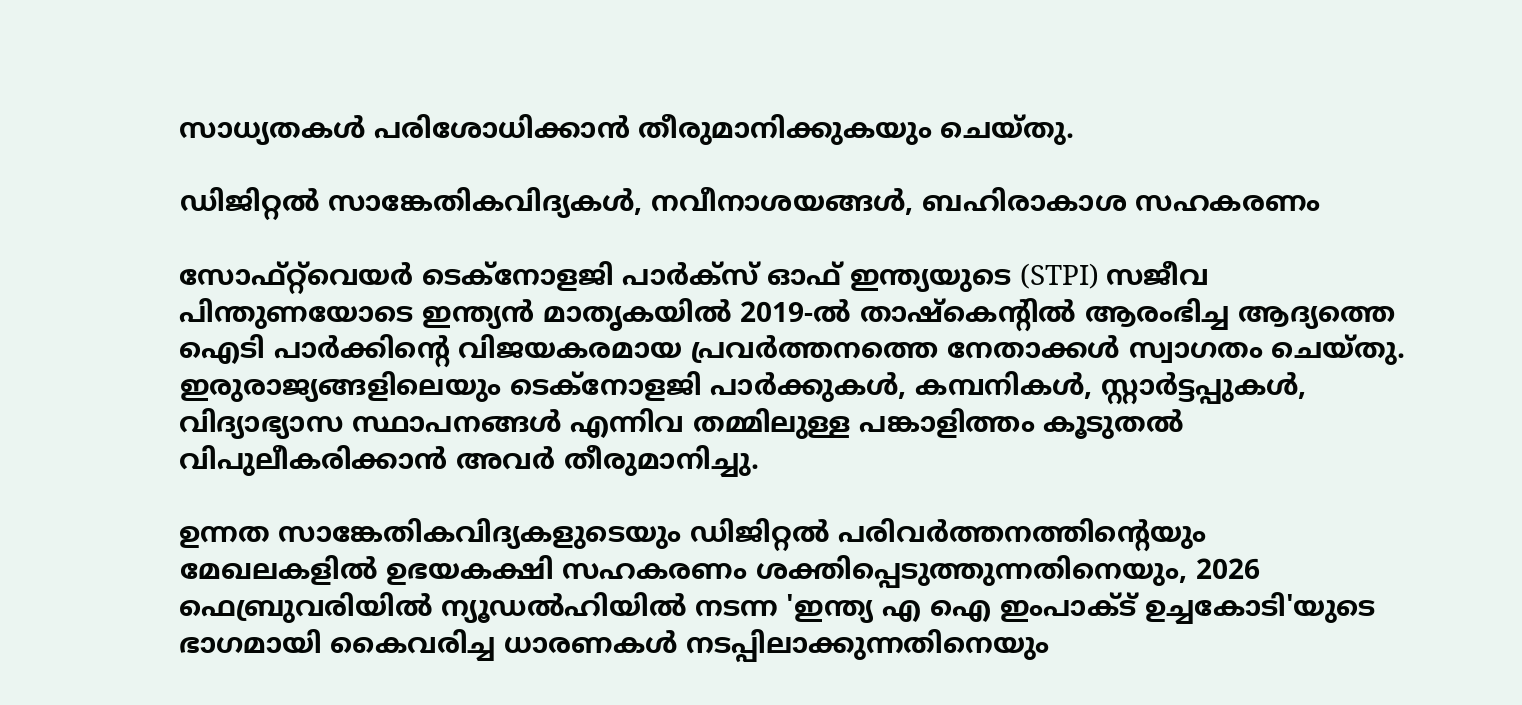സാധ്യതകൾ പരിശോധിക്കാൻ തീരുമാനിക്കുകയും ചെയ്തു.

ഡിജിറ്റൽ സാങ്കേതികവിദ്യകൾ, നവീനാശയങ്ങൾ, ബഹിരാകാശ സഹകരണം

സോഫ്റ്റ്‌വെയർ ടെക്നോളജി പാർക്സ് ഓഫ് ഇന്ത്യയുടെ (STPI) സജീവ പിന്തുണയോടെ ഇന്ത്യൻ മാതൃകയിൽ 2019-ൽ താഷ്‌കെന്റിൽ ആരംഭിച്ച ആദ്യത്തെ ഐടി പാർക്കിന്റെ വിജയകരമായ പ്രവർത്തനത്തെ നേതാക്കൾ സ്വാഗതം ചെയ്തു. ഇരുരാജ്യങ്ങളിലെയും ടെക്നോളജി പാർക്കുകൾ, കമ്പനികൾ, സ്റ്റാർട്ടപ്പുകൾ, വിദ്യാഭ്യാസ സ്ഥാപനങ്ങൾ എന്നിവ തമ്മിലുള്ള പങ്കാളിത്തം കൂടുതൽ വിപുലീകരിക്കാൻ അവർ തീരുമാനിച്ചു.

ഉന്നത സാങ്കേതികവിദ്യകളുടെയും ഡിജിറ്റൽ പരിവർത്തനത്തിന്റെയും മേഖലകളിൽ ഉഭയകക്ഷി സഹകരണം ശക്തിപ്പെടുത്തുന്നതിനെയും, 2026 ഫെബ്രുവരിയിൽ ന്യൂഡൽഹിയിൽ നടന്ന 'ഇന്ത്യ എ ഐ ഇംപാക്ട് ഉച്ചകോടി'യുടെ ഭാഗമായി കൈവരിച്ച ധാരണകൾ നടപ്പിലാക്കുന്നതിനെയും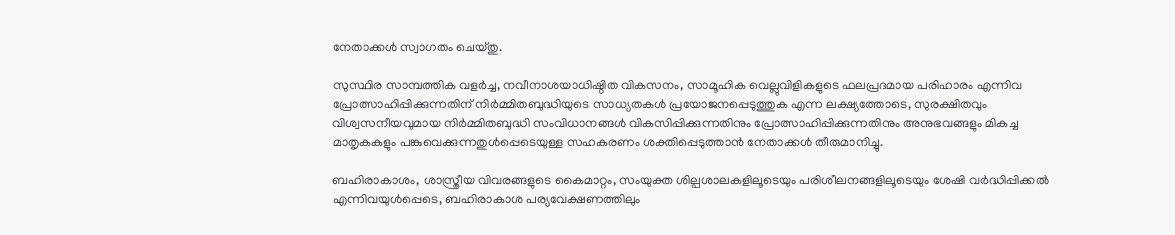നേതാക്കൾ സ്വാഗതം ചെയ്തു.

സുസ്ഥിര സാമ്പത്തിക വളർച്ച, നവീനാശയാധിഷ്ഠിത വികസനം, സാമൂഹിക വെല്ലുവിളികളുടെ ഫലപ്രദമായ പരിഹാരം എന്നിവ പ്രോത്സാഹിപ്പിക്കുന്നതിന് നിർമ്മിതബുദ്ധിയുടെ സാധ്യതകൾ പ്രയോജനപ്പെടുത്തുക എന്ന ലക്ഷ്യത്തോടെ, സുരക്ഷിതവും വിശ്വസനീയവുമായ നിർമ്മിതബുദ്ധി സംവിധാനങ്ങൾ വികസിപ്പിക്കുന്നതിനും പ്രോത്സാഹിപ്പിക്കുന്നതിനും അനുഭവങ്ങളും മികച്ച മാതൃകകളും പങ്കുവെക്കുന്നതുൾപ്പെടെയുള്ള സഹകരണം ശക്തിപ്പെടുത്താൻ നേതാക്കൾ തീരുമാനിച്ചു.

ബഹിരാകാശം, ശാസ്ത്രീയ വിവരങ്ങളുടെ കൈമാറ്റം, സംയുക്ത ശില്പശാലകളിലൂടെയും പരിശീലനങ്ങളിലൂടെയും ശേഷി വർദ്ധിപ്പിക്കൽ എന്നിവയുൾപ്പെടെ, ബഹിരാകാശ പര്യവേക്ഷണത്തിലും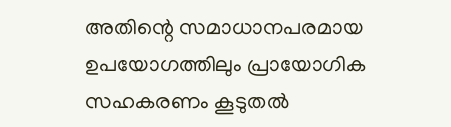അതിന്റെ സമാധാനപരമായ ഉപയോഗത്തിലും പ്രായോഗിക സഹകരണം കൂടുതൽ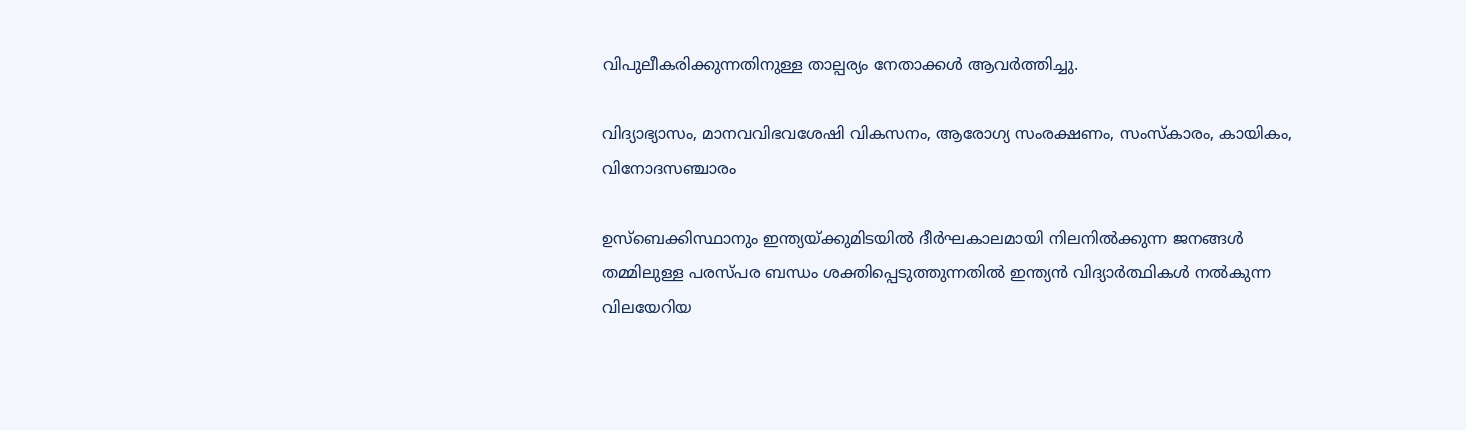വിപുലീകരിക്കുന്നതിനുള്ള താല്പര്യം നേതാക്കൾ ആവർത്തിച്ചു.

വിദ്യാഭ്യാസം, മാനവവിഭവശേഷി വികസനം, ആരോഗ്യ സംരക്ഷണം, സംസ്കാരം, കായികം, വിനോദസഞ്ചാരം

ഉസ്ബെക്കിസ്ഥാനും ഇന്ത്യയ്ക്കുമിടയിൽ ദീർഘകാലമായി നിലനിൽക്കുന്ന ജനങ്ങൾ തമ്മിലുള്ള പരസ്പര ബന്ധം ശക്തിപ്പെടുത്തുന്നതിൽ ഇന്ത്യൻ വിദ്യാർത്ഥികൾ നൽകുന്ന വിലയേറിയ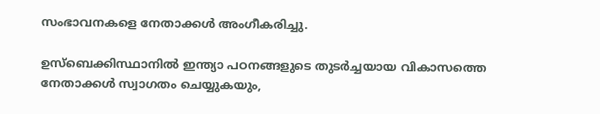സംഭാവനകളെ നേതാക്കൾ അംഗീകരിച്ചു.

ഉസ്ബെക്കിസ്ഥാനിൽ ഇന്ത്യാ പഠനങ്ങളുടെ തുടർച്ചയായ വികാസത്തെ നേതാക്കൾ സ്വാഗതം ചെയ്യുകയും,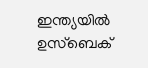ഇന്ത്യയിൽ ഉസ്ബെക്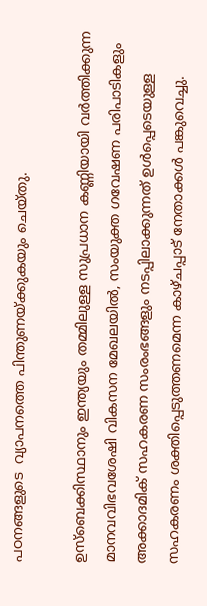പഠനങ്ങളുടെ  വ്യാപനത്തെ പിന്തുണയ്ക്കുകയും ചെയ്തു.

ഉസ്ബെക്കിസ്ഥാനും ഇന്ത്യയും തമ്മിലുള്ള സുപ്രധാന കണ്ണിയായി വർത്തിക്കുന്ന മാനവവിഭവശേഷി വികസന മേഖലയിൽ, സംയുക്ത ഗവേഷണ പരിപാടികളും അക്കാദമിക് സഹകരണ സംരംഭങ്ങളും നടപ്പിലാക്കുന്നത് ഉൾപ്പെടെയുള്ള സഹകരണം ശക്തിപ്പെടുത്തണമെന്ന കാഴ്ചപ്പാട് നേതാക്കൾ പങ്കുവെച്ചു.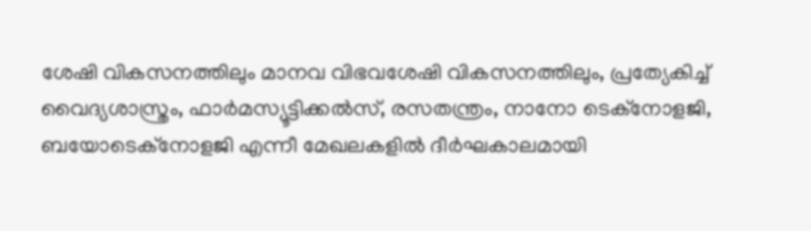ശേഷി വികസനത്തിലും മാനവ വിഭവശേഷി വികസനത്തിലും, പ്രത്യേകിച്ച് വൈദ്യശാസ്ത്രം, ഫാർമസ്യൂട്ടിക്കൽസ്, രസതന്ത്രം, നാനോ ടെക്നോളജി, ബയോടെക്നോളജി എന്നീ മേഖലകളിൽ ദീർഘകാലമായി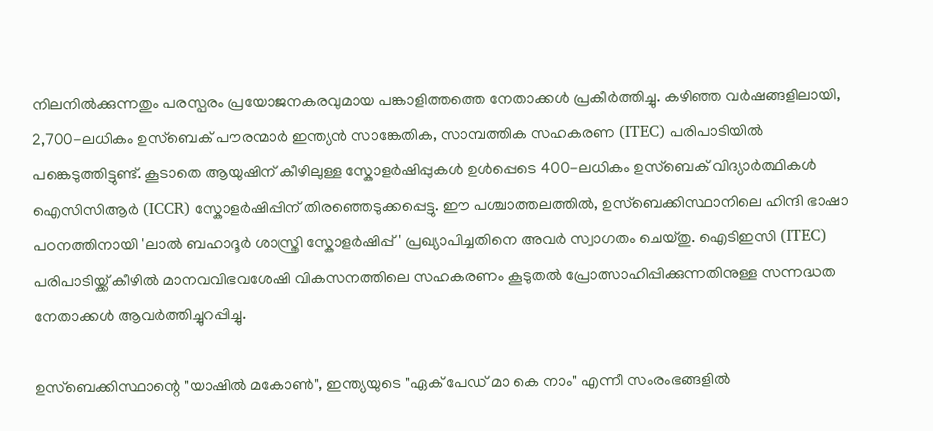നിലനിൽക്കുന്നതും പരസ്പരം പ്രയോജനകരവുമായ പങ്കാളിത്തത്തെ നേതാക്കൾ പ്രകീർത്തിച്ചു. കഴിഞ്ഞ വർഷങ്ങളിലായി, 2,700-ലധികം ഉസ്ബെക് പൗരന്മാർ ഇന്ത്യൻ സാങ്കേതിക, സാമ്പത്തിക സഹകരണ (ITEC) പരിപാടിയിൽ പങ്കെടുത്തിട്ടുണ്ട്. കൂടാതെ ആയുഷിന് കീഴിലുള്ള സ്കോളർഷിപ്പുകൾ ഉൾപ്പെടെ 400-ലധികം ഉസ്ബെക് വിദ്യാർത്ഥികൾ ഐസിസിആർ (ICCR) സ്കോളർഷിപ്പിന് തിരഞ്ഞെടുക്കപ്പെട്ടു. ഈ പശ്ചാത്തലത്തിൽ, ഉസ്ബെക്കിസ്ഥാനിലെ ഹിന്ദി ഭാഷാ പഠനത്തിനായി 'ലാൽ ബഹാദൂർ ശാസ്ത്രി സ്കോളർഷിപ്പ്' പ്രഖ്യാപിച്ചതിനെ അവർ സ്വാഗതം ചെയ്തു. ഐടിഇസി (ITEC) പരിപാടിയ്ക്ക് കീഴിൽ മാനവവിഭവശേഷി വികസനത്തിലെ സഹകരണം കൂടുതൽ പ്രോത്സാഹിപ്പിക്കുന്നതിനുള്ള സന്നദ്ധത നേതാക്കൾ ആവർത്തിച്ചുറപ്പിച്ചു.

ഉസ്ബെക്കിസ്ഥാന്റെ "യാഷിൽ മകോൺ", ഇന്ത്യയുടെ "ഏക് പേഡ് മാ കെ നാം" എന്നീ സംരംഭങ്ങളിൽ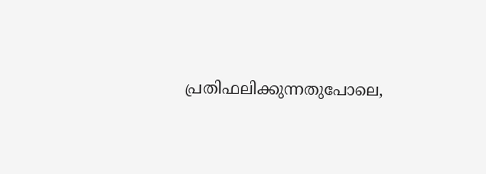പ്രതിഫലിക്കുന്നതുപോലെ,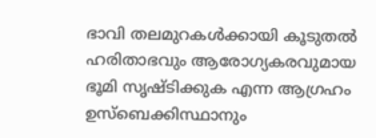ഭാവി തലമുറകൾക്കായി കൂടുതൽ ഹരിതാഭവും ആരോഗ്യകരവുമായ ഭൂമി സൃഷ്ടിക്കുക എന്ന ആഗ്രഹം ഉസ്ബെക്കിസ്ഥാനും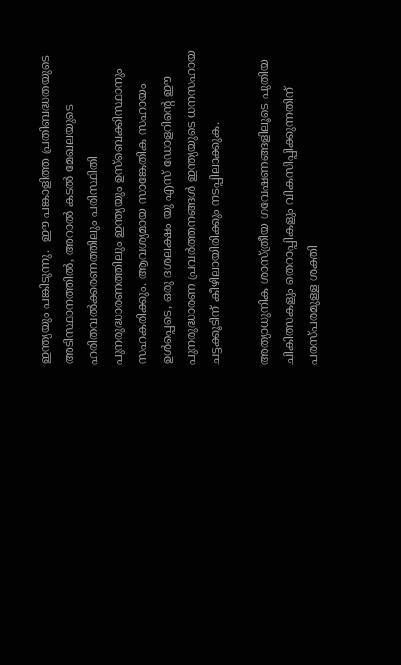ഇന്ത്യയും പങ്കിടുന്നു.  ഈ പങ്കാളിത്ത പ്രതിബദ്ധതയുടെ അടിസ്ഥാനത്തിൽ, അറാൽ കടൽ മേഖലയുടെ ഹരിതവൽക്കരണത്തിലും പരിസ്ഥിതി പുനരുദ്ധാരണത്തിലും ഇന്ത്യയും ഉസ്ബെക്കിസ്ഥാനും സഹകരിക്കും. ആവശ്യമായ സാങ്കേതിക സഹായം ഉൾപ്പെടെ, ഒരു ദശലക്ഷം യു എസ് ഡോളറിന്റെ ഈ പുനരുദ്ധാരണ പ്രവർത്തനങ്ങൾ ഇന്ത്യയുടെ ധനസഹായ ചട്ടക്കൂടിന് കീഴിലായിരിക്കും നടപ്പിലാക്കുക.

അത്യാധുനിക ശാസ്ത്രീയ ഗവേഷണങ്ങളിലൂടെ പുതിയ ചികിത്സകളും തെറാപ്പികളും വികസിപ്പിക്കുന്നതിന് പരസ്പരമുള്ള ശക്തി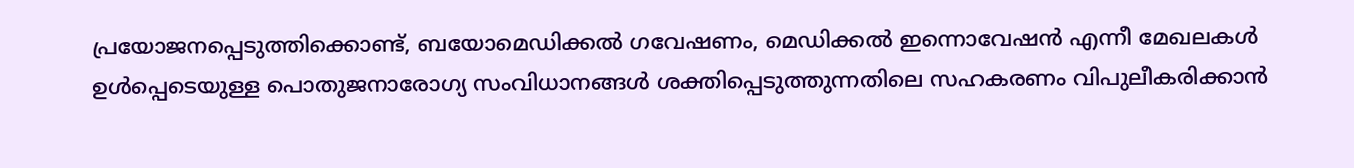പ്രയോജനപ്പെടുത്തിക്കൊണ്ട്, ബയോമെഡിക്കൽ ഗവേഷണം, മെഡിക്കൽ ഇന്നൊവേഷൻ എന്നീ മേഖലകൾ ഉൾപ്പെടെയുള്ള പൊതുജനാരോഗ്യ സംവിധാനങ്ങൾ ശക്തിപ്പെടുത്തുന്നതിലെ സഹകരണം വിപുലീകരിക്കാൻ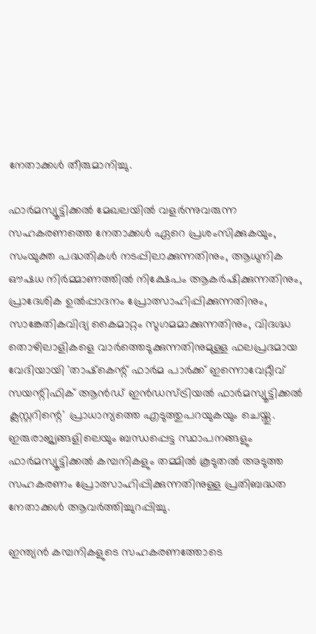നേതാക്കൾ തീരുമാനിച്ചു.

ഫാർമസ്യൂട്ടിക്കൽ മേഖലയിൽ വളർന്നുവരുന്ന സഹകരണത്തെ നേതാക്കൾ ഏറെ പ്രശംസിക്കുകയും, സംയുക്ത പദ്ധതികൾ നടപ്പിലാക്കുന്നതിനും, ആധുനിക ഔഷധ നിർമ്മാണത്തിൽ നിക്ഷേപം ആകർഷിക്കുന്നതിനും, പ്രാദേശിക ഉൽപ്പാദനം പ്രോത്സാഹിപ്പിക്കുന്നതിനും, സാങ്കേതികവിദ്യ കൈമാറ്റം സുഗമമാക്കുന്നതിനും, വിദഗ്ദ്ധ തൊഴിലാളികളെ വാർത്തെടുക്കുന്നതിനുമുള്ള ഫലപ്രദമായ വേദിയായി 'താഷ്‌കെന്റ് ഫാർമ പാർക്ക് ഇന്നൊവേറ്റീവ് സയന്റിഫിക് ആൻഡ് ഇൻഡസ്ട്രിയൽ ഫാർമസ്യൂട്ടിക്കൽ ക്ലസ്റ്ററിന്റെ' പ്രാധാന്യത്തെ എടുത്തുപറയുകയും ചെയ്തു. ഇരുരാജ്യങ്ങളിലെയും ബന്ധപ്പെട്ട സ്ഥാപനങ്ങളും ഫാർമസ്യൂട്ടിക്കൽ കമ്പനികളും തമ്മിൽ കൂടുതൽ അടുത്ത സഹകരണം പ്രോത്സാഹിപ്പിക്കുന്നതിനുള്ള പ്രതിബദ്ധത നേതാക്കൾ ആവർത്തിച്ചുറപ്പിച്ചു.

ഇന്ത്യൻ കമ്പനികളുടെ സഹകരണത്തോടെ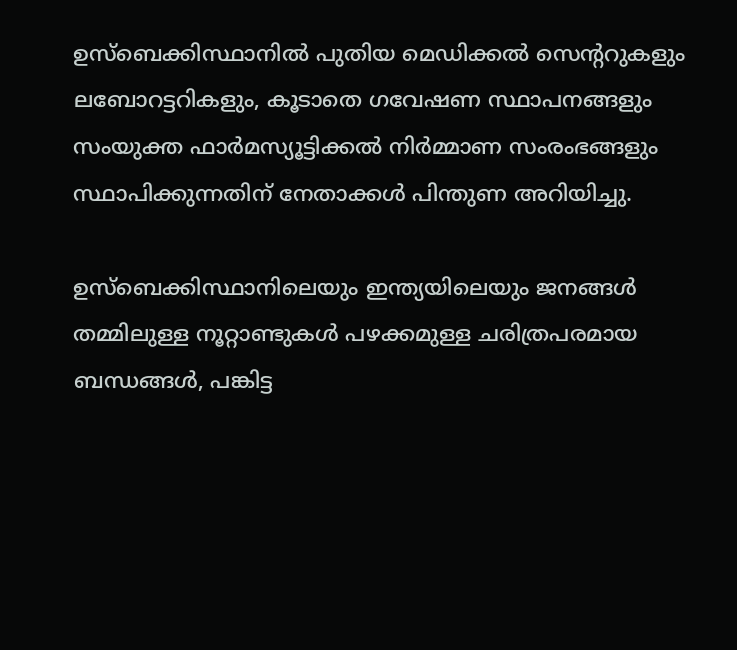ഉസ്ബെക്കിസ്ഥാനിൽ പുതിയ മെഡിക്കൽ സെന്ററുകളും ലബോറട്ടറികളും, കൂടാതെ ഗവേഷണ സ്ഥാപനങ്ങളും സംയുക്ത ഫാർമസ്യൂട്ടിക്കൽ നിർമ്മാണ സംരംഭങ്ങളും സ്ഥാപിക്കുന്നതിന് നേതാക്കൾ പിന്തുണ അറിയിച്ചു.

ഉസ്ബെക്കിസ്ഥാനിലെയും ഇന്ത്യയിലെയും ജനങ്ങൾ തമ്മിലുള്ള നൂറ്റാണ്ടുകൾ പഴക്കമുള്ള ചരിത്രപരമായ ബന്ധങ്ങൾ, പങ്കിട്ട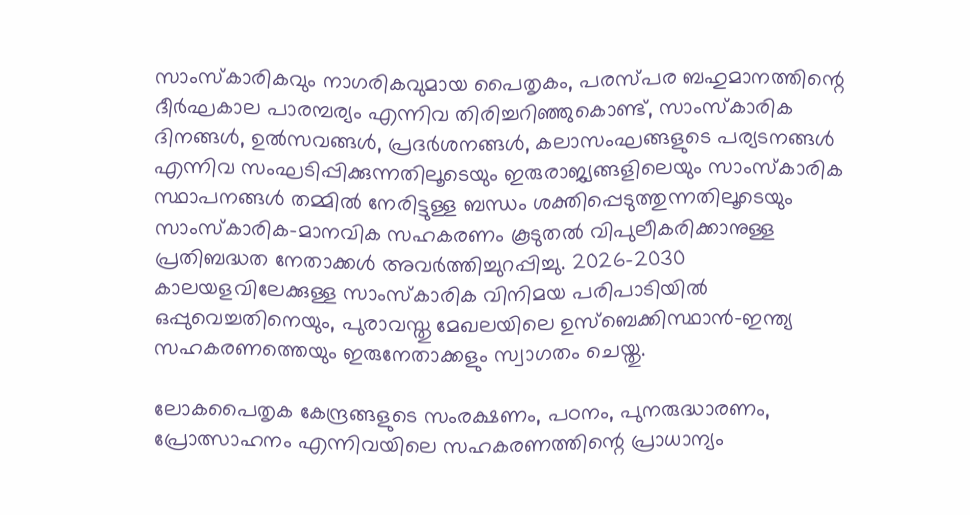സാംസ്കാരികവും നാഗരികവുമായ പൈതൃകം, പരസ്പര ബഹുമാനത്തിന്റെ ദീർഘകാല പാരമ്പര്യം എന്നിവ തിരിച്ചറിഞ്ഞുകൊണ്ട്, സാംസ്കാരിക ദിനങ്ങൾ, ഉൽസവങ്ങൾ, പ്രദർശനങ്ങൾ, കലാസംഘങ്ങളുടെ പര്യടനങ്ങൾ എന്നിവ സംഘടിപ്പിക്കുന്നതിലൂടെയും ഇരുരാജ്യങ്ങളിലെയും സാംസ്കാരിക സ്ഥാപനങ്ങൾ തമ്മിൽ നേരിട്ടുള്ള ബന്ധം ശക്തിപ്പെടുത്തുന്നതിലൂടെയും സാംസ്കാരിക-മാനവിക സഹകരണം കൂടുതൽ വിപുലീകരിക്കാനുള്ള പ്രതിബദ്ധത നേതാക്കൾ അവർത്തിച്ചുറപ്പിച്ചു. 2026-2030 കാലയളവിലേക്കുള്ള സാംസ്കാരിക വിനിമയ പരിപാടിയിൽ ഒപ്പുവെച്ചതിനെയും, പുരാവസ്തു മേഖലയിലെ ഉസ്ബെക്കിസ്ഥാൻ-ഇന്ത്യ സഹകരണത്തെയും ഇരുനേതാക്കളും സ്വാഗതം ചെയ്തു.

ലോകപൈതൃക കേന്ദ്രങ്ങളുടെ സംരക്ഷണം, പഠനം, പുനരുദ്ധാരണം, പ്രോത്സാഹനം എന്നിവയിലെ സഹകരണത്തിന്റെ പ്രാധാന്യം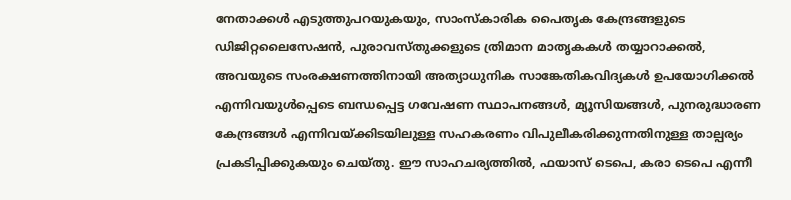നേതാക്കൾ എടുത്തുപറയുകയും, സാംസ്കാരിക പൈതൃക കേന്ദ്രങ്ങളുടെ ഡിജിറ്റലൈസേഷൻ, പുരാവസ്തുക്കളുടെ ത്രിമാന മാതൃകകൾ തയ്യാറാക്കൽ, അവയുടെ സംരക്ഷണത്തിനായി അത്യാധുനിക സാങ്കേതികവിദ്യകൾ ഉപയോഗിക്കൽ എന്നിവയുൾപ്പെടെ ബന്ധപ്പെട്ട ഗവേഷണ സ്ഥാപനങ്ങൾ, മ്യൂസിയങ്ങൾ, പുനരുദ്ധാരണ കേന്ദ്രങ്ങൾ എന്നിവയ്ക്കിടയിലുള്ള സഹകരണം വിപുലീകരിക്കുന്നതിനുള്ള താല്പര്യം പ്രകടിപ്പിക്കുകയും ചെയ്തു. ഈ സാഹചര്യത്തിൽ, ഫയാസ് ടെപെ, കരാ ടെപെ എന്നീ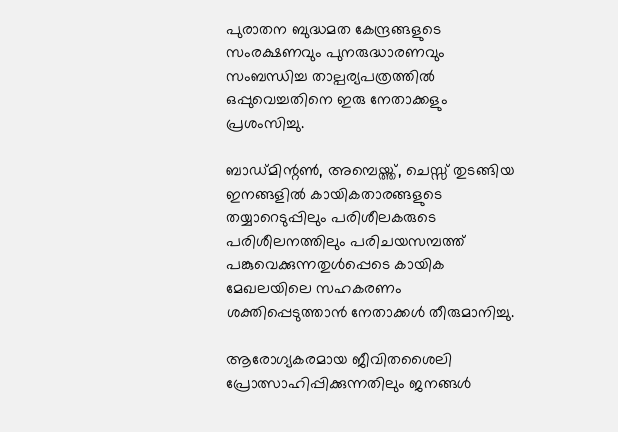പുരാതന ബുദ്ധമത കേന്ദ്രങ്ങളുടെ സംരക്ഷണവും പുനരുദ്ധാരണവും സംബന്ധിച്ച താല്പര്യപത്രത്തിൽ ഒപ്പുവെച്ചതിനെ ഇരു നേതാക്കളും പ്രശംസിച്ചു.

ബാഡ്മിന്റൺ, അമ്പെയ്ത്ത്, ചെസ്സ് തുടങ്ങിയ ഇനങ്ങളിൽ കായികതാരങ്ങളുടെ തയ്യാറെടുപ്പിലും പരിശീലകരുടെ പരിശീലനത്തിലും പരിചയസമ്പത്ത് പങ്കുവെക്കുന്നതുൾപ്പെടെ കായിക മേഖലയിലെ സഹകരണം ശക്തിപ്പെടുത്താൻ നേതാക്കൾ തീരുമാനിച്ചു.

ആരോഗ്യകരമായ ജീവിതശൈലി പ്രോത്സാഹിപ്പിക്കുന്നതിലും ജനങ്ങൾ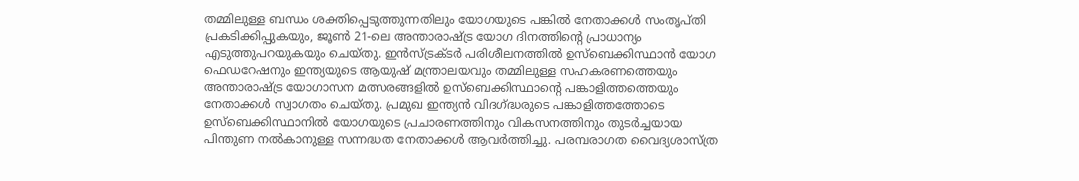തമ്മിലുള്ള ബന്ധം ശക്തിപ്പെടുത്തുന്നതിലും യോഗയുടെ പങ്കിൽ നേതാക്കൾ സംതൃപ്തി പ്രകടിക്കിപ്പുകയും, ജൂൺ 21-ലെ അന്താരാഷ്ട്ര യോഗ ദിനത്തിന്റെ പ്രാധാന്യം എടുത്തുപറയുകയും ചെയ്തു. ഇൻസ്ട്രക്ടർ പരിശീലനത്തിൽ ഉസ്ബെക്കിസ്ഥാൻ യോഗ ഫെഡറേഷനും ഇന്ത്യയുടെ ആയുഷ് മന്ത്രാലയവും തമ്മിലുള്ള സഹകരണത്തെയും അന്താരാഷ്ട്ര യോഗാസന മത്സരങ്ങളിൽ ഉസ്ബെക്കിസ്ഥാന്റെ പങ്കാളിത്തത്തെയും നേതാക്കൾ സ്വാഗതം ചെയ്തു. പ്രമുഖ ഇന്ത്യൻ വിദഗ്ദ്ധരുടെ പങ്കാളിത്തത്തോടെ ഉസ്ബെക്കിസ്ഥാനിൽ യോഗയുടെ പ്രചാരണത്തിനും വികസനത്തിനും തുടർച്ചയായ പിന്തുണ നൽകാനുള്ള സന്നദ്ധത നേതാക്കൾ ആവർത്തിച്ചു. പരമ്പരാഗത വൈദ്യശാസ്ത്ര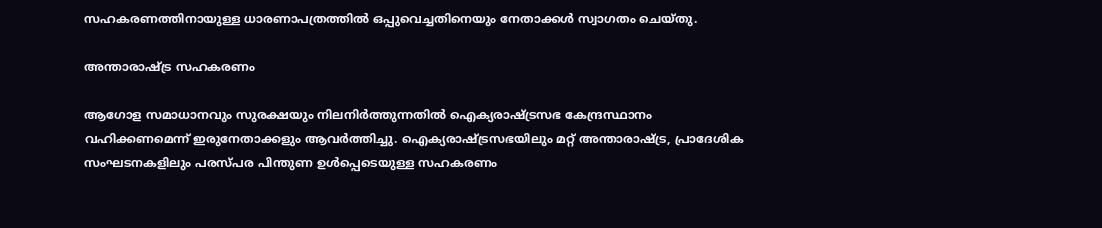സഹകരണത്തിനായുള്ള ധാരണാപത്രത്തിൽ ഒപ്പുവെച്ചതിനെയും നേതാക്കൾ സ്വാഗതം ചെയ്തു.

അന്താരാഷ്ട്ര സഹകരണം

ആഗോള സമാധാനവും സുരക്ഷയും നിലനിർത്തുന്നതിൽ ഐക്യരാഷ്ട്രസഭ കേന്ദ്രസ്ഥാനം വഹിക്കണമെന്ന് ഇരുനേതാക്കളും ആവർത്തിച്ചു. ഐക്യരാഷ്ട്രസഭയിലും മറ്റ് അന്താരാഷ്ട്ര, പ്രാദേശിക സംഘടനകളിലും പരസ്പര പിന്തുണ ഉൾപ്പെടെയുള്ള സഹകരണം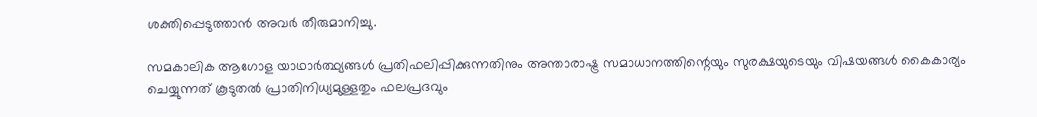ശക്തിപ്പെടുത്താൻ അവർ തീരുമാനിച്ചു.

സമകാലിക ആഗോള യാഥാർത്ഥ്യങ്ങൾ പ്രതിഫലിപ്പിക്കുന്നതിനും അന്താരാഷ്ട്ര സമാധാനത്തിന്റെയും സുരക്ഷയുടെയും വിഷയങ്ങൾ കൈകാര്യം ചെയ്യുന്നത് കൂടുതൽ പ്രാതിനിധ്യമുള്ളതും ഫലപ്രദവും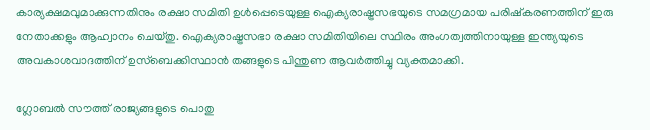കാര്യക്ഷമവുമാക്കുന്നതിനും രക്ഷാ സമിതി ഉൾപ്പെടെയുള്ള ഐക്യരാഷ്ട്രസഭയുടെ സമഗ്രമായ പരിഷ്കരണത്തിന് ഇരു നേതാക്കളും ആഹ്വാനം ചെയ്തു. ഐക്യരാഷ്ട്രസഭാ രക്ഷാ സമിതിയിലെ സ്ഥിരം അംഗത്വത്തിനായുള്ള ഇന്ത്യയുടെ അവകാശവാദത്തിന് ഉസ്ബെക്കിസ്ഥാൻ തങ്ങളുടെ പിന്തുണ ആവർത്തിച്ചു വ്യക്തമാക്കി.

ഗ്ലോബൽ സൗത്ത് രാജ്യങ്ങളുടെ പൊതു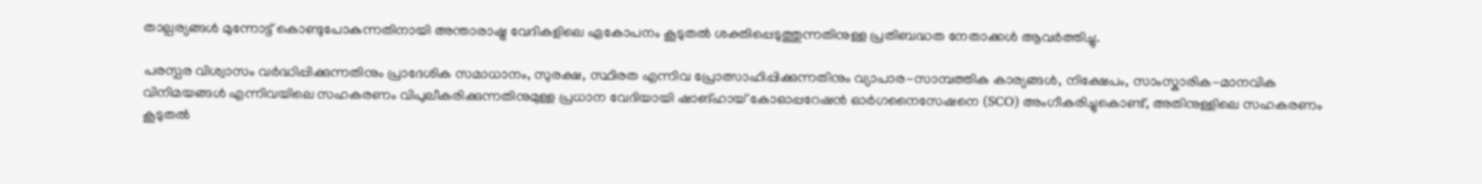താല്പര്യങ്ങൾ മുന്നോട്ട് കൊണ്ടുപോകുന്നതിനായി അന്താരാഷ്ട്ര വേദികളിലെ ഏകോപനം കൂടുതൽ ശക്തിപ്പെടുത്തുന്നതിനുള്ള പ്രതിബദ്ധത നേതാക്കൾ ആവർത്തിച്ചു.

പരസ്പര വിശ്വാസം വർദ്ധിപ്പിക്കുന്നതിനും പ്രാദേശിക സമാധാനം, സുരക്ഷ, സ്ഥിരത എന്നിവ പ്രോത്സാഹിപ്പിക്കുന്നതിനും വ്യാപാര-സാമ്പത്തിക കാര്യങ്ങൾ, നിക്ഷേപം, സാംസ്കാരിക-മാനവിക വിനിമയങ്ങൾ എന്നിവയിലെ സഹകരണം വിപുലീകരിക്കുന്നതിനുമുള്ള പ്രധാന വേദിയായി ഷാങ്ഹായ് കോഓപ്പറേഷൻ ഓർഗനൈസേഷനെ (SCO) അംഗീകരിച്ചുകൊണ്ട്, അതിനുള്ളിലെ സഹകരണം കൂടുതൽ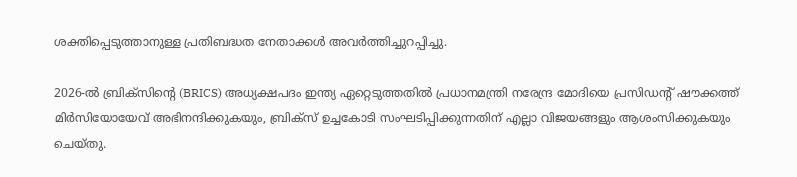ശക്തിപ്പെടുത്താനുള്ള പ്രതിബദ്ധത നേതാക്കൾ അവർത്തിച്ചുറപ്പിച്ചു.

2026-ൽ ബ്രിക്‌സിന്റെ (BRICS) അധ്യക്ഷപദം ഇന്ത്യ ഏറ്റെടുത്തതിൽ പ്രധാനമന്ത്രി നരേന്ദ്ര മോദിയെ പ്രസിഡന്റ് ഷൗക്കത്ത് മിർസിയോയേവ് അഭിനന്ദിക്കുകയും, ബ്രിക്സ് ഉച്ചകോടി സംഘടിപ്പിക്കുന്നതിന് എല്ലാ വിജയങ്ങളും ആശംസിക്കുകയും ചെയ്തു.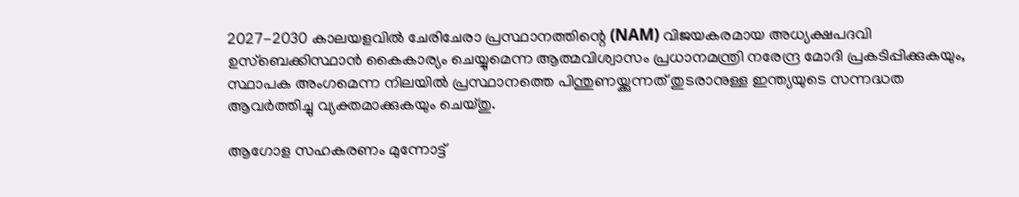2027-2030 കാലയളവിൽ ചേരിചേരാ പ്രസ്ഥാനത്തിന്റെ (NAM) വിജയകരമായ അധ്യക്ഷപദവി ഉസ്ബെക്കിസ്ഥാൻ കൈകാര്യം ചെയ്യുമെന്ന ആത്മവിശ്വാസം പ്രധാനമന്ത്രി നരേന്ദ്ര മോദി പ്രകടിപ്പിക്കുകയും, സ്ഥാപക അംഗമെന്ന നിലയിൽ പ്രസ്ഥാനത്തെ പിന്തുണയ്ക്കുന്നത് തുടരാനുള്ള ഇന്ത്യയുടെ സന്നദ്ധത ആവർത്തിച്ചു വ്യക്തമാക്കുകയും ചെയ്തു.

ആഗോള സഹകരണം മുന്നോട്ട്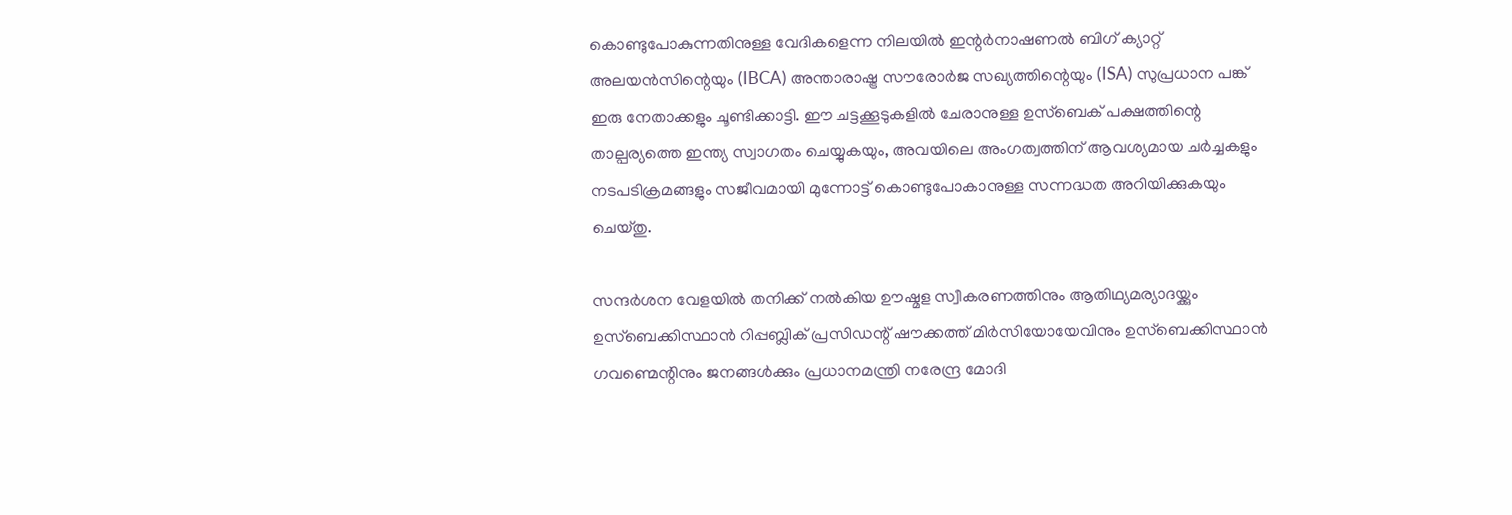കൊണ്ടുപോകുന്നതിനുള്ള വേദികളെന്ന നിലയിൽ ഇന്റർനാഷണൽ ബിഗ് ക്യാറ്റ് അലയൻസിന്റെയും (IBCA) അന്താരാഷ്ട്ര സൗരോർജ സഖ്യത്തിന്റെയും (ISA) സുപ്രധാന പങ്ക് ഇരു നേതാക്കളും ചൂണ്ടിക്കാട്ടി. ഈ ചട്ടക്കൂടുകളിൽ ചേരാനുള്ള ഉസ്ബെക് പക്ഷത്തിന്റെ താല്പര്യത്തെ ഇന്ത്യ സ്വാഗതം ചെയ്യുകയും, അവയിലെ അംഗത്വത്തിന് ആവശ്യമായ ചർച്ചകളും നടപടിക്രമങ്ങളും സജീവമായി മുന്നോട്ട് കൊണ്ടുപോകാനുള്ള സന്നദ്ധത അറിയിക്കുകയും ചെയ്തു.

സന്ദർശന വേളയിൽ തനിക്ക് നൽകിയ ഊഷ്മള സ്വീകരണത്തിനും ആതിഥ്യമര്യാദയ്ക്കും ഉസ്ബെക്കിസ്ഥാൻ റിപ്പബ്ലിക് പ്രസിഡന്റ് ഷൗക്കത്ത് മിർസിയോയേവിനും ഉസ്ബെക്കിസ്ഥാൻ ഗവണ്മെന്റിനും ജനങ്ങൾക്കും പ്രധാനമന്ത്രി നരേന്ദ്ര മോദി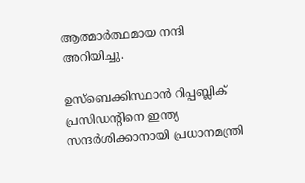ആത്മാർത്ഥമായ നന്ദി അറിയിച്ചു.

ഉസ്ബെക്കിസ്ഥാൻ റിപ്പബ്ലിക് പ്രസിഡന്റിനെ ഇന്ത്യ സന്ദർശിക്കാനായി പ്രധാനമന്ത്രി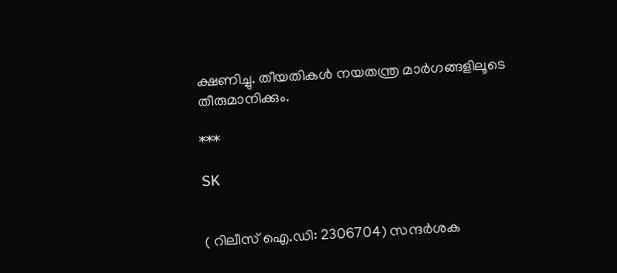ക്ഷണിച്ചു. തീയതികൾ നയതന്ത്ര മാർഗങ്ങളിലൂടെ തീരുമാനിക്കും.

***

SK


( റിലീസ് ഐ.ഡി: 2306704) സന്ദര്‍ശക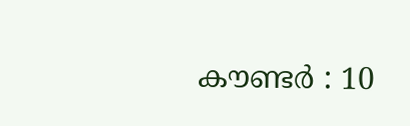കൗണ്ടര്‍ : 10